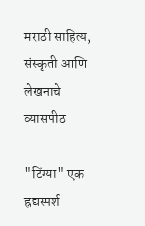मराठी साहित्य, संस्कृती आणि लेखनाचे व्यासपीठ

"टिंग्या" एक ह्रद्यस्पर्श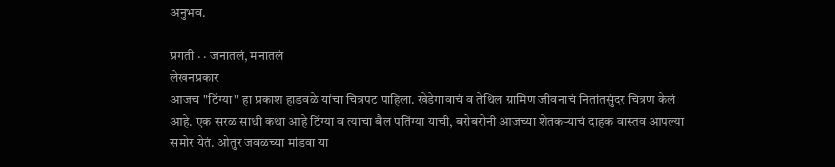अनुभव.

प्रगती · · जनातलं, मनातलं
लेखनप्रकार
आजच "टिंग्या" हा प्रकाश हाडवळे यांचा चित्रपट पाहिला. खेडेगावाचं व तेथिल ग्रामिण जीवनाचं नितांतसुंदर चित्रण केलं आहे. एक सरळ साधी कथा आहे टिंग्या व त्याचा बैल पतिंग्या याची, बरोबरोनी आजच्या शेतकर्‍याचं दाहक वास्तव आपल्या समोर येतं. ओतुर जवळच्या मांडवा या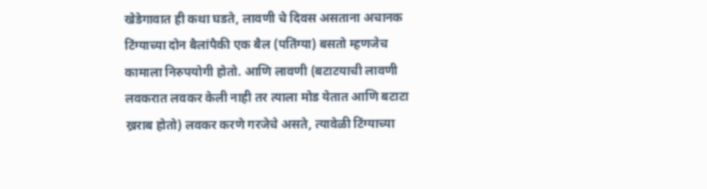खेडेगावात ही कथा घडते, लावणी चे दिवस असताना अचानक टिंग्याच्या दोन बैलांपैकी एक बैल (पतिंग्या) बसतो म्हणजेच कामाला निरुपयोगी होतो. आणि लावणी (बटाटयाची लावणी लवकरात लवकर केली नाही तर त्याला मोड येतात आणि बटाटा ख्रराब होतो) लवकर करणे गरजेचे असते, त्यावेळी टिंग्याच्या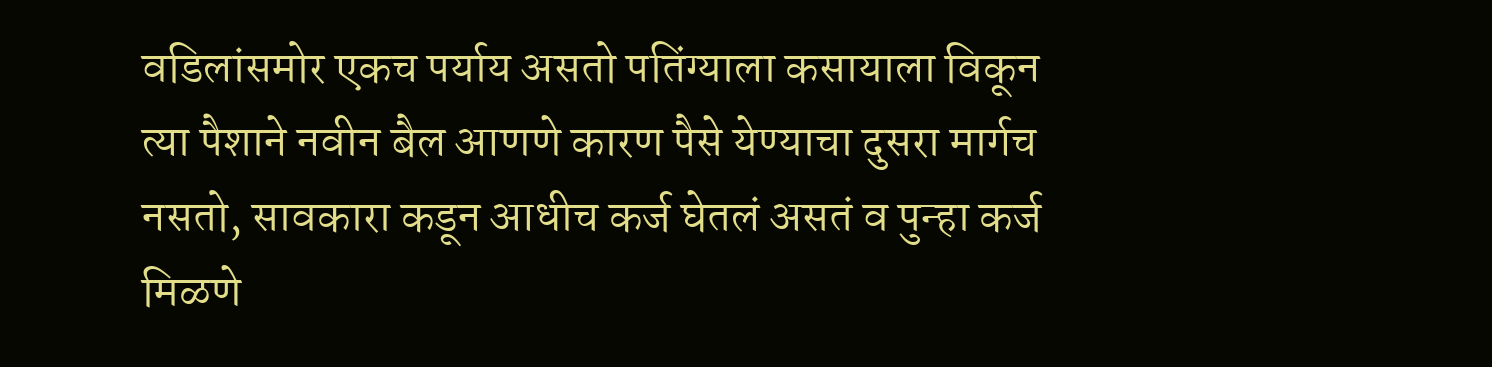वडिलांसमोर एकच पर्याय असतो पतिंग्याला कसायाला विकून त्या पैशाने नवीन बैल आणणे कारण पैसे येण्याचा दुसरा मार्गच नसतो, सावकारा कडून आधीच कर्ज घेतलं असतं व पुन्हा कर्ज मिळणे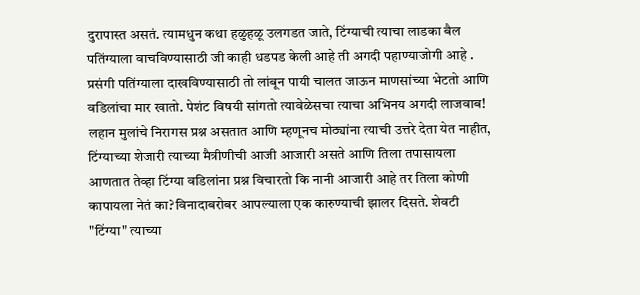दुरापास्त असतं. त्यामधुन कथा हळुहळू उलगडत जाते, टिंग्याची त्याचा लाडका बैल पतिंग्याला वाचविण्यासाठी जी काही धडपड केली आहे ती अगदी पहाण्याजोगी आहे . प्रसंगी पतिंग्याला दाखविण्यासाठी तो लांबून पायी चालत जाऊन माणसांच्या भेटतो आणि वडिलांचा मार खातो. पेशंट विषयी सांगतो त्यावेळेसचा त्याचा अभिनय अगदी लाजवाब! लहान मुलांचे निरागस प्रश्न असतात आणि म्हणूनच मोठ्यांना त्याची उत्तरे देता येत नाहीत, टिंग्याच्या शेजारी त्याच्या मैत्रीणीची आजी आजारी असते आणि तिला तपासायला आणतात तेव्हा टिंग्या वडिलांना प्रश्न विचारतो कि नानी आजारी आहे तर तिला कोणी कापायला नेतं का?विनादाबरोबर आपल्याला एक कारुण्याची झालर दिसते. शेवटी "टिंग्या" त्याच्या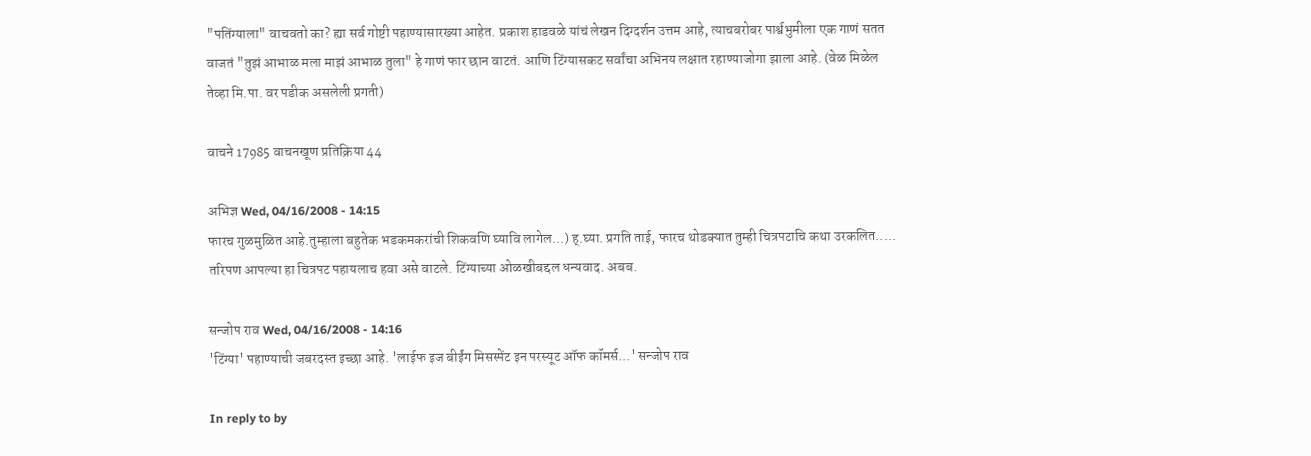"पतिंग्याला" वाचवतो का? ह्या सर्व गोष्टी पहाण्यासारख्या आहेत. प्रकाश हाडवळे यांचं लेखन दिग्दर्शन उत्तम आहे, त्याचबरोबर पार्श्वभुमीला एक गाणं सतत वाजतं "तुझं आभाळ मला माझं आभाळ तुला" हे गाणं फार छान वाटतं. आणि टिंग्यासकट सर्वांचा अभिनय लक्षात रहाण्याजोगा झाला आहे. (वेळ मिळेल तेव्हा मि.पा. वर पडीक असलेली प्रगती)

वाचने 17985 वाचनखूण प्रतिक्रिया 44

अभिज्ञ Wed, 04/16/2008 - 14:15
फारच गुळमुळित आहे.तुम्हाला बहुतेक भडकमकरांची शिकवणि घ्यावि लागेल...) ह्.घ्या. प्रगति ताई, फारच थोडक्यात तुम्ही चित्रपटाचि कथा उरकलित..... तरिपण आपल्या हा चित्रपट पहायलाच हवा असे वाटले. टिंग्याच्या ओळखीबद्दल धन्यवाद. अबब.

सन्जोप राव Wed, 04/16/2008 - 14:16
'टिंग्या' पहाण्याची जबरदस्त इच्छा आहे. 'लाईफ इज बीईंग मिसस्पेंट इन परस्यूट ऑफ कॉमर्स...' सन्जोप राव

In reply to by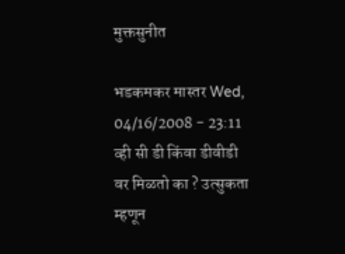मुक्तसुनीत

भडकमकर मास्तर Wed, 04/16/2008 - 23:11
व्ही सी डी किंवा डीवीडी वर मिळतो का ? उत्सुकता म्हणून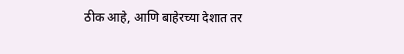ठीक आहे, आणि बाहेरच्या देशात तर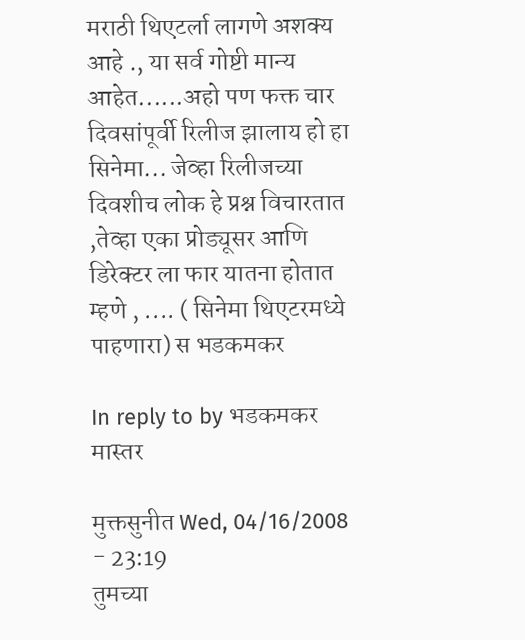मराठी थिएटर्ला लागणे अशक्य आहे ., या सर्व गोष्टी मान्य आहेत......अहो पण फक्त चार दिवसांपूर्वी रिलीज झालाय हो हा सिनेमा... जेव्हा रिलीजच्या दिवशीच लोक हे प्रश्न विचारतात ,तेव्हा एका प्रोड्यूसर आणि डिरेक्टर ला फार यातना होतात म्हणे , .... ( सिनेमा थिएटरमध्ये पाहणारा) स भडकमकर

In reply to by भडकमकर मास्तर

मुक्तसुनीत Wed, 04/16/2008 - 23:19
तुमच्या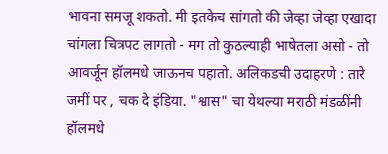भावना समजू शकतो. मी इतकेच सांगतो की जेव्हा जेव्हा एखादा चांगला चित्रपट लागतो - मग तो कुठल्याही भाषेतला असो - तो आवर्जून हॉलमधे जाऊनच पहातो. अलिकडची उदाहरणे : तारे जमीं पर , चक दे इंडिया. "श्वास" चा येथल्या मराठी मंडळींनी हॉलमधे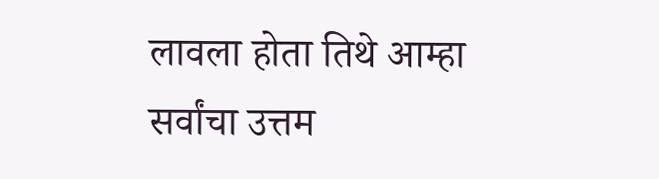लावला होता तिथे आम्हा सर्वांचा उत्तम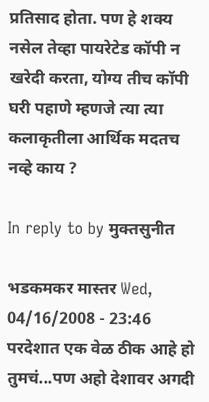प्रतिसाद होता. पण हे शक्य नसेल तेव्हा पायरेटेड कॉपी न खरेदी करता, योग्य तीच कॉपी घरी पहाणे म्हणजे त्या त्या कलाकृतीला आर्थिक मदतच नव्हे काय ?

In reply to by मुक्तसुनीत

भडकमकर मास्तर Wed, 04/16/2008 - 23:46
परदेशात एक वेळ ठीक आहे हो तुमचं...पण अहो देशावर अगदी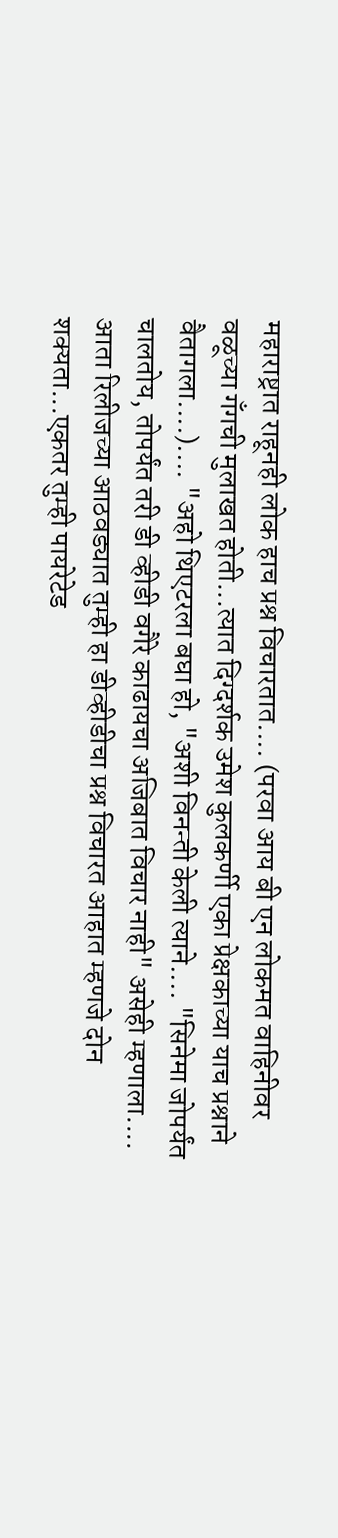महाराष्ट्रात राहूनही लोक हाच प्रश्न विचारतात.... (परवा आय बी एन लोकमत वाहिनीवर वळूच्या गँगची मुलाखत होती...त्यात दिग्दर्शक उमेश कुलकर्णी एका प्रेक्षकाच्या याच प्रश्नाने वैतागला....).... "अहो थिएटरला बघा हो, "अशी विनन्ती केली त्याने.... "सिनेमा जोपर्यंत चालतोय, तोपर्यंत तरी डी व्हीडी वगैरे काढायचा अजिबात विचार नाही" असेही म्हणाला.... आता रिलीजच्या आठवड्यात तुम्ही हा डीव्हीडीचा प्रश्न विचारत आहात म्हणजे दोन शक्यता...एकतर तुम्ही पायरेटेड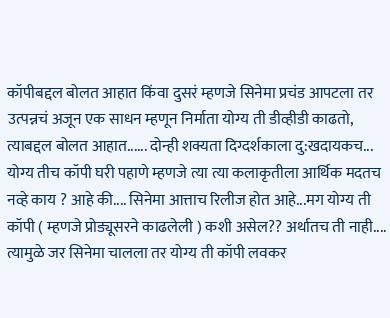कॉपीबद्दल बोलत आहात किंवा दुसरं म्हणजे सिनेमा प्रचंड आपटला तर उत्पन्नचं अजून एक साधन म्हणून निर्माता योग्य ती डीव्हीडी काढतो, त्याबद्दल बोलत आहात...... दोन्ही शक्यता दिग्दर्शकाला दु:खदायकच... योग्य तीच कॉपी घरी पहाणे म्हणजे त्या त्या कलाकृतीला आर्थिक मदतच नव्हे काय ? आहे की.... सिनेमा आत्ताच रिलीज होत आहे...मग योग्य ती कॉपी ( म्हणजे प्रोड्यूसरने काढलेली ) कशी असेल?? अर्थातच ती नाही.... त्यामुळे जर सिनेमा चालला तर योग्य ती कॉपी लवकर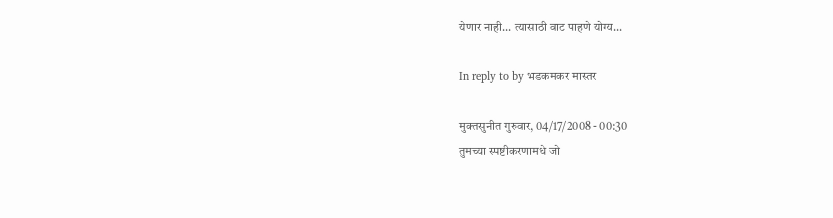येणार नाही... त्यासाठी वाट पाहणे योग्य...

In reply to by भडकमकर मास्तर

मुक्तसुनीत गुरुवार, 04/17/2008 - 00:30
तुमच्या स्पष्टीकरणामधे जो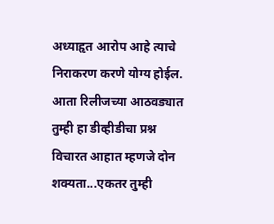अध्याहृत आरोप आहे त्याचे निराकरण करणे योग्य होईल. आता रिलीजच्या आठवड्यात तुम्ही हा डीव्हीडीचा प्रश्न विचारत आहात म्हणजे दोन शक्यता...एकतर तुम्ही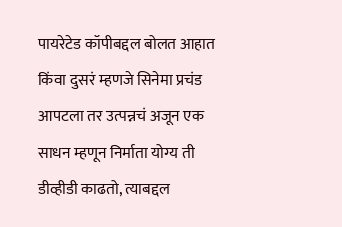पायरेटेड कॉपीबद्दल बोलत आहात किंवा दुसरं म्हणजे सिनेमा प्रचंड आपटला तर उत्पन्नचं अजून एक साधन म्हणून निर्माता योग्य ती डीव्हीडी काढतो, त्याबद्दल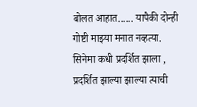बोलत आहात...... यापैकी दोन्ही गोष्टी माझ्या मनात नव्हत्या. सिनेमा कधी प्रदर्शित झाला , प्रदर्शित झाल्या झाल्या त्याची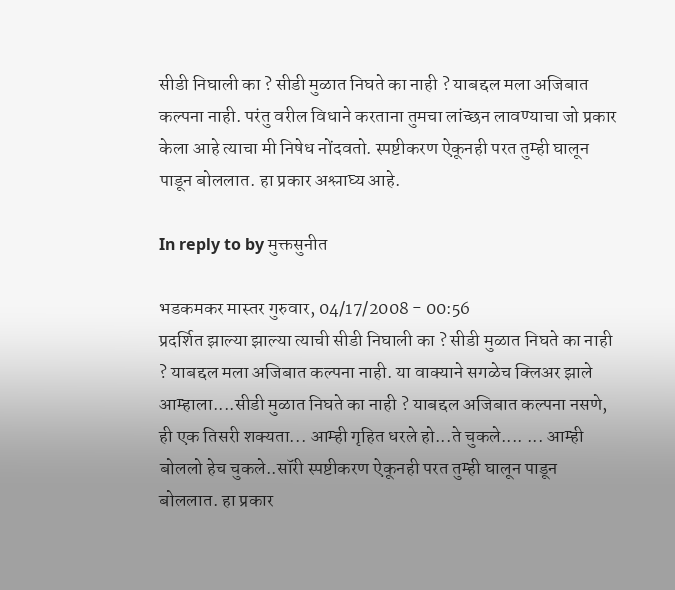सीडी निघाली का ? सीडी मुळात निघते का नाही ? याबद्दल मला अजिबात कल्पना नाही. परंतु वरील विधाने करताना तुमचा लांच्छन लावण्याचा जो प्रकार केला आहे त्याचा मी निषेध नोंदवतो. स्पष्टीकरण ऐकूनही परत तुम्ही घालून पाडून बोललात. हा प्रकार अश्लाघ्य आहे.

In reply to by मुक्तसुनीत

भडकमकर मास्तर गुरुवार, 04/17/2008 - 00:56
प्रदर्शित झाल्या झाल्या त्याची सीडी निघाली का ? सीडी मुळात निघते का नाही ? याबद्दल मला अजिबात कल्पना नाही. या वाक्याने सगळेच क्लिअर झाले आम्हाला....सीडी मुळात निघते का नाही ? याबद्दल अजिबात कल्पना नसणे, ही एक तिसरी शक्यता... आम्ही गृहित धरले हो...ते चुकले.... ... आम्ही बोललो हेच चुकले..सॉरी स्पष्टीकरण ऐकूनही परत तुम्ही घालून पाडून बोललात. हा प्रकार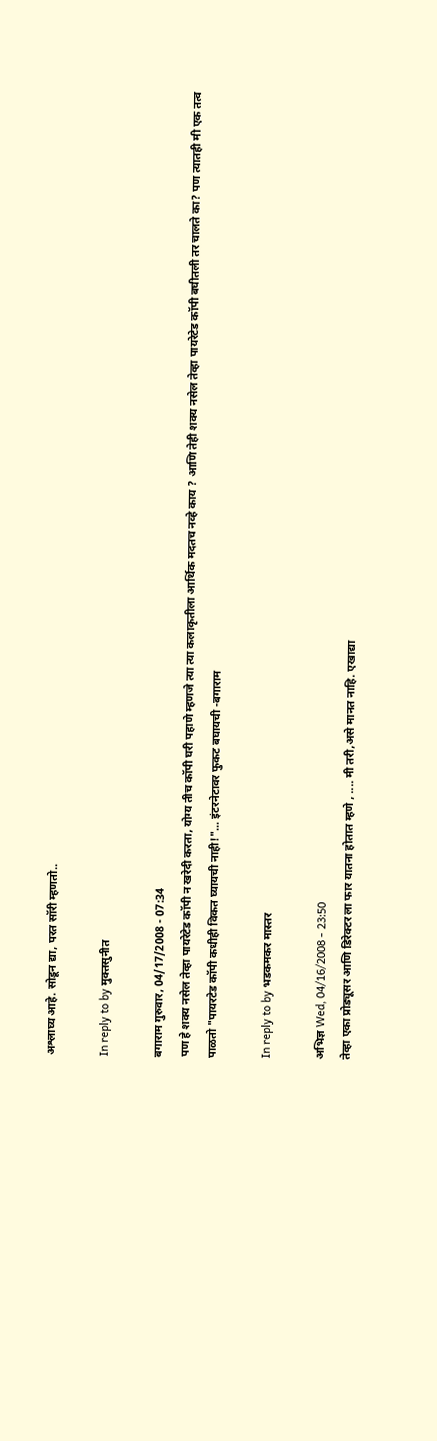अश्लाघ्य आहे. सोडून द्या, परत सॉरी म्हणतो..

In reply to by मुक्तसुनीत

बगाराम गुरुवार, 04/17/2008 - 07:34
पण हे शक्य नसेल तेव्हा पायरेटेड कॉपी न खरेदी करता, योग्य तीच कॉपी घरी पहाणे म्हणजे त्या त्या कलाकृतीला आर्थिक मदतच नव्हे काय ? आणि तेही शक्य नसेल तेव्हा पायरेटेड कॉपी बघीतली तर चालते का? पण त्यातही मी एक तत्व पाळतो "पायरटेड कॉपी कधीही विकत घ्यायची नाही!"... इंटरनेटावर फुकट बघायची -बगाराम

In reply to by भडकमकर मास्तर

अभिज्ञ Wed, 04/16/2008 - 23:50
तेव्हा एका प्रोड्यूसर आणि डिरेक्टर ला फार यातना होतात म्हणे , .... मी तरी,असे मानत नाहि. एखाद्या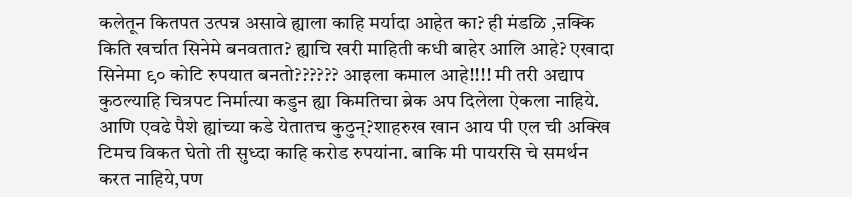कलेतून कितपत उत्पन्न असावे ह्याला काहि मर्यादा आहेत का? ही मंडळि ,ऩक्कि किति खर्चात सिनेमे बनवतात? ह्याचि खरी माहिती कधी बाहेर आलि आहे? एखादा सिनेमा ९० कोटि रुपयात बनतो?????? आइला कमाल आहे!!!! मी तरी अद्याप कुठल्याहि चित्रपट निर्मात्या कडुन ह्या किमतिचा ब्रेक अप दिलेला ऐकला नाहिये. आणि एवढे पैशे ह्यांच्या कडे येतातच कुठुन्?शाहरुख खान आय पी एल ची अक्खि टिमच विकत घेतो ती सुध्दा काहि करोड रुपयांना. बाकि मी पायरसि चे समर्थन करत नाहिये,पण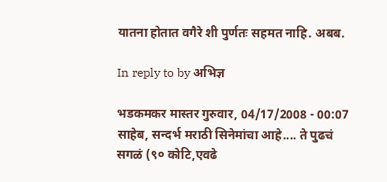यातना होतात वगैरे शी पुर्णतः सहमत नाहि. अबब.

In reply to by अभिज्ञ

भडकमकर मास्तर गुरुवार, 04/17/2008 - 00:07
साहेब, सन्दर्भ मराठी सिनेमांचा आहे.... ते पुढचं सगळं (९० कोटि,एवढे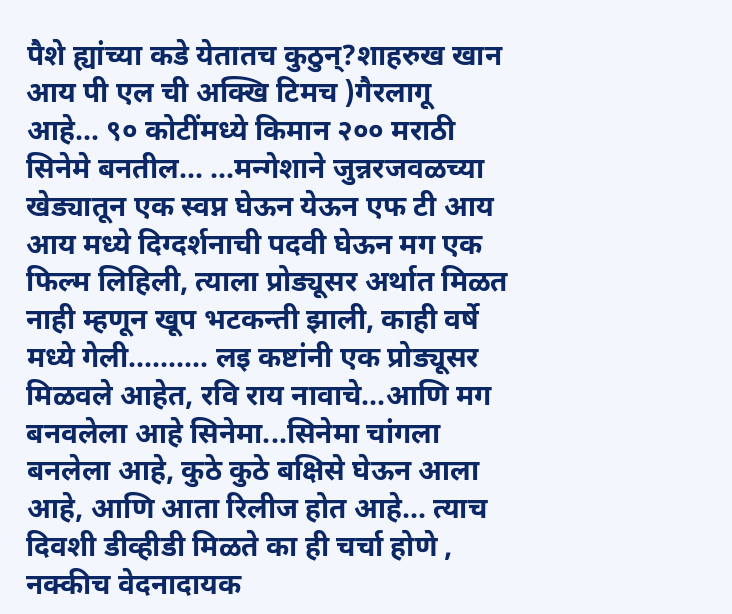पैशे ह्यांच्या कडे येतातच कुठुन्?शाहरुख खान आय पी एल ची अक्खि टिमच )गैरलागू आहे... ९० कोटींमध्ये किमान २०० मराठी सिनेमे बनतील... ...मन्गेशाने जुन्नरजवळच्या खेड्यातून एक स्वप्न घेऊन येऊन एफ टी आय आय मध्ये दिग्दर्शनाची पदवी घेऊन मग एक फिल्म लिहिली, त्याला प्रोड्यूसर अर्थात मिळत नाही म्हणून खूप भटकन्ती झाली, काही वर्षे मध्ये गेली.......... लइ कष्टांनी एक प्रोड्यूसर मिळवले आहेत, रवि राय नावाचे...आणि मग बनवलेला आहे सिनेमा...सिनेमा चांगला बनलेला आहे, कुठे कुठे बक्षिसे घेऊन आला आहे, आणि आता रिलीज होत आहे... त्याच दिवशी डीव्हीडी मिळते का ही चर्चा होणे , नक्कीच वेदनादायक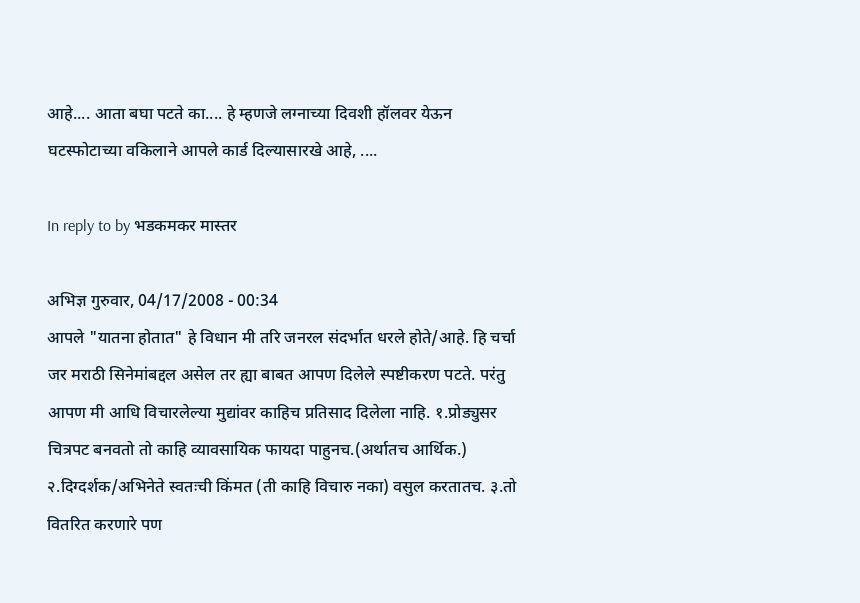आहे.... आता बघा पटते का.... हे म्हणजे लग्नाच्या दिवशी हॉलवर येऊन घटस्फोटाच्या वकिलाने आपले कार्ड दिल्यासारखे आहे, ....

In reply to by भडकमकर मास्तर

अभिज्ञ गुरुवार, 04/17/2008 - 00:34
आपले "यातना होतात" हे विधान मी तरि जनरल संदर्भात धरले होते/आहे. हि चर्चा जर मराठी सिनेमांबद्दल असेल तर ह्या बाबत आपण दिलेले स्पष्टीकरण पटते. परंतु आपण मी आधि विचारलेल्या मुद्यांवर काहिच प्रतिसाद दिलेला नाहि. १.प्रोड्युसर चित्रपट बनवतो तो काहि व्यावसायिक फायदा पाहुनच.(अर्थातच आर्थिक.) २.दिग्दर्शक/अभिनेते स्वतःची किंमत (ती काहि विचारु नका) वसुल करतातच. ३.तो वितरित करणारे पण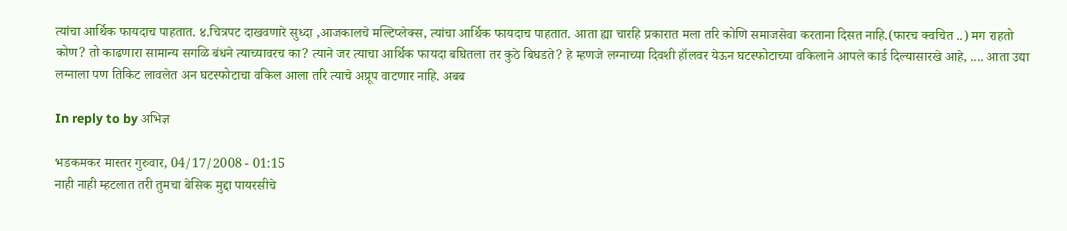त्यांचा आर्थिक फायदाच पाहतात. ४.चित्रपट दाखवणारे सुध्दा ,आजकालचे मल्टिप्लेक्स, त्यांचा आर्थिक फायदाच पाहतात. आता ह्या चारहि प्रकारात मला तरि कोणि समाजसेवा करताना दिसत नाहि.(फारच क्वचित ..) मग राहतो कोण? तो काढणारा सामान्य सगळि बंधने त्याच्यावरच का? त्याने जर त्याचा आर्थिक फायदा बघितला तर कुठे बिघडते? हे म्हणजे लग्नाच्या दिवशी हॉलवर येऊन घटस्फोटाच्या वकिलाने आपले कार्ड दिल्यासारखे आहे, .... आता उद्या लग्नाला पण तिकिट लावलेत अन घटस्फोटाचा वकिल आला तरि त्याचे अप्रूप वाटणार नाहि. अबब

In reply to by अभिज्ञ

भडकमकर मास्तर गुरुवार, 04/17/2008 - 01:15
नाही नाही म्हटलात तरी तुमचा बेसिक मुद्दा पायरसीचे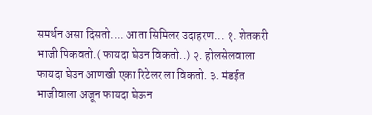समर्थन असा दिसतो.... आता सिमिलर उदाहरण... १. शेतकरी भाजी पिकवतो.( फायदा घेउन विकतो..) २. होलसेलवाला फायदा घेउन आणखी एका रिटेलर ला विकतो. ३. मंडईत भाजीवाला अजून फायदा घेऊन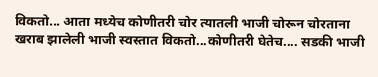विकतो... आता मध्येच कोणीतरी चोर त्यातली भाजी चोरून चोरताना खराब झालेली भाजी स्वस्तात विकतो...कोणीतरी घेतेच.... सडकी भाजी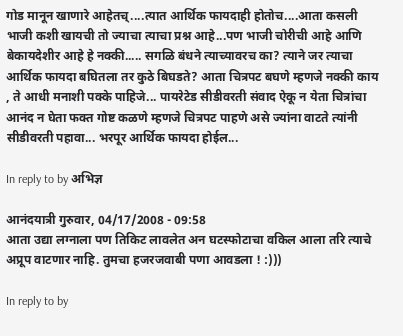गोड मानून खाणारे आहेतच्....त्यात आर्थिक फायदाही होतोच....आता कसली भाजी कशी खायची तो ज्याचा त्याचा प्रश्न आहे...पण भाजी चोरीची आहे आणि बेकायदेशीर आहे हे नक्की..... सगळि बंधने त्याच्यावरच का? त्याने जर त्याचा आर्थिक फायदा बघितला तर कुठे बिघडते? आता चित्रपट बघणे म्हणजे नक्की काय , ते आधी मनाशी पक्के पाहिजे... पायरेटेड सीडीवरती संवाद ऐकू न येता चित्रांचा आनंद न घेता फक्त गोष्ट कळणे म्हणजे चित्रपट पाहणे असे ज्यांना वाटते त्यांनी सीडीवरती पहावा... भरपूर आर्थिक फायदा होईल...

In reply to by अभिज्ञ

आनंदयात्री गुरुवार, 04/17/2008 - 09:58
आता उद्या लग्नाला पण तिकिट लावलेत अन घटस्फोटाचा वकिल आला तरि त्याचे अप्रूप वाटणार नाहि. तुमचा हजरजवाबी पणा आवडला ! :)))

In reply to by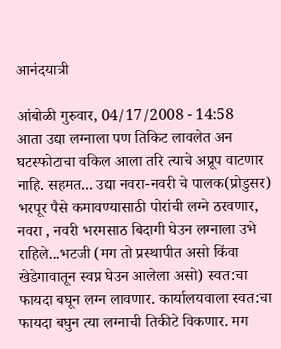आनंदयात्री

आंबोळी गुरुवार, 04/17/2008 - 14:58
आता उद्या लग्नाला पण तिकिट लावलेत अन घटस्फोटाचा वकिल आला तरि त्याचे अप्रूप वाटणार नाहि. सहमत... उद्या नवरा-नवरी चे पालक(प्रोडुसर) भरपूर पैसे कमावण्यासाठी पोरांची लग्ने ठरवणार, नवरा , नवरी भरमसाठ बिदागी घेउन लग्नाला उभे राहिले...भटजी (मग तो प्रस्थापीत असो किंवा खेडेगावातून स्वप्न घेउन आलेला असो) स्वत:चा फायदा बघून लग्न लावणार. कार्यालयवाला स्वत:चा फायदा बघुन त्या लग्नाची तिकीटे विकणार. मग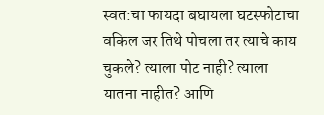स्वत:चा फायदा बघायला घटस्फोटाचा वकिल जर तिथे पोचला तर त्याचे काय चुकले? त्याला पोट नाही? त्याला यातना नाहीत? आणि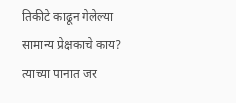तिकीटे काढून गेलेल्या सामान्य प्रेक्षकाचे काय? त्याच्या पानात जर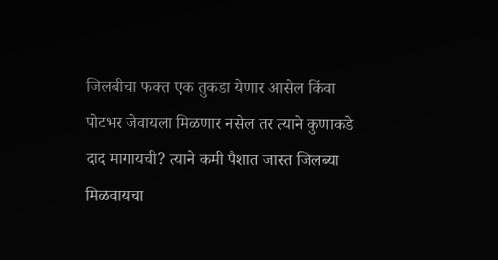जिलबीचा फक्त एक तुकडा येणार आसेल किंवा पोटभर जेवायला मिळणार नसेल तर त्याने कुणाकडे दाद मागायची? त्याने कमी पैशात जास्त जिलब्या मिळवायचा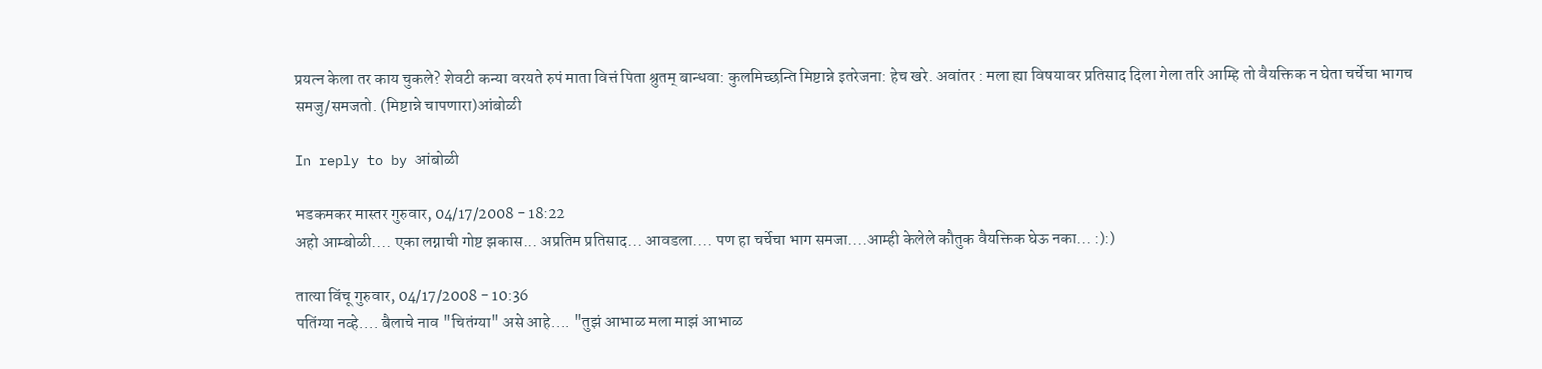प्रयत्न केला तर काय चुकले? शेवटी कन्या वरयते रुपं माता वित्तं पिता श्रुतम् बान्धवा: कुलमिच्छन्ति मिष्टान्ने इतरेजना: हेच खरे. अवांतर : मला ह्या विषयावर प्रतिसाद दिला गेला तरि आम्हि तो वैयक्तिक न घेता चर्चेचा भागच समजु/समजतो. (मिष्टान्ने चापणारा)आंबोळी

In reply to by आंबोळी

भडकमकर मास्तर गुरुवार, 04/17/2008 - 18:22
अहो आम्बोळी.... एका लग्नाची गोष्ट झकास... अप्रतिम प्रतिसाद... आवडला.... पण हा चर्चेचा भाग समजा....आम्ही केलेले कौतुक वैयक्तिक घेऊ नका... :):)

तात्या विंचू गुरुवार, 04/17/2008 - 10:36
पतिंग्या नव्हे.... बैलाचे नाव "चितंग्या" असे आहे.... "तुझं आभाळ मला माझं आभाळ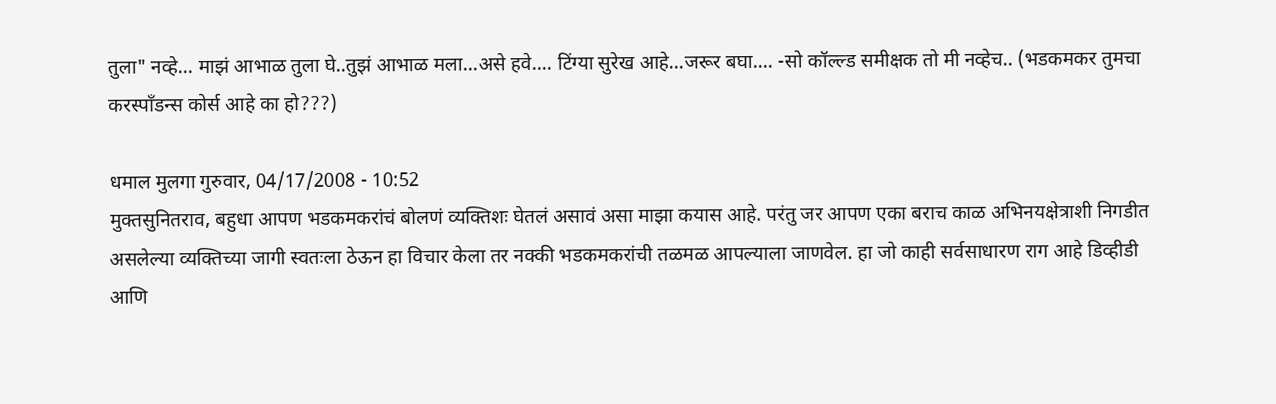तुला" नव्हे... माझं आभाळ तुला घे..तुझं आभाळ मला...असे हवे.... टिंग्या सुरेख आहे...जरूर बघा.... -सो कॉल्ल्ड समीक्षक तो मी नव्हेच.. (भडकमकर तुमचा करस्पाँडन्स कोर्स आहे का हो???)

धमाल मुलगा गुरुवार, 04/17/2008 - 10:52
मुक्तसुनितराव, बहुधा आपण भडकमकरांचं बोलणं व्यक्तिशः घेतलं असावं असा माझा कयास आहे. परंतु जर आपण एका बराच काळ अभिनयक्षेत्राशी निगडीत असलेल्या व्यक्तिच्या जागी स्वतःला ठेऊन हा विचार केला तर नक्की भडकमकरांची तळमळ आपल्याला जाणवेल. हा जो काही सर्वसाधारण राग आहे डिव्हीडी आणि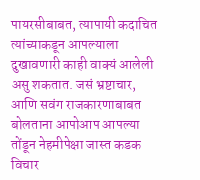पायरसीबाबत, त्यापायी कदाचित त्यांच्याकडून आपल्याला दुखावणारी काही वाक्यं आलेली असु शकतात. जसं भ्रष्टाचार, आणि सवंग राजकारणाबाबत बोलताना आपोआप आपल्या तोंडून नेहमीपेक्षा जास्त कडक विचार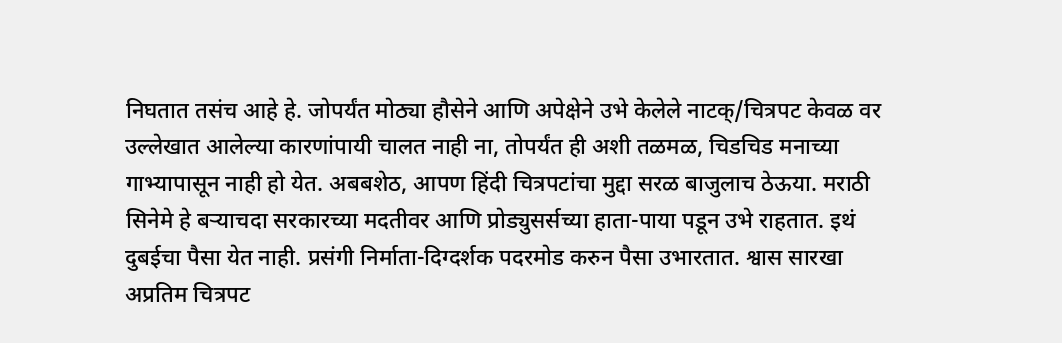निघतात तसंच आहे हे. जोपर्यंत मोठ्या हौसेने आणि अपेक्षेने उभे केलेले नाटक्/चित्रपट केवळ वर उल्लेखात आलेल्या कारणांपायी चालत नाही ना, तोपर्यंत ही अशी तळमळ, चिडचिड मनाच्या गाभ्यापासून नाही हो येत. अबबशेठ, आपण हिंदी चित्रपटांचा मुद्दा सरळ बाजुलाच ठेऊया. मराठी सिनेमे हे बर्‍याचदा सरकारच्या मदतीवर आणि प्रोड्युसर्सच्या हाता-पाया पडून उभे राहतात. इथं दुबईचा पैसा येत नाही. प्रसंगी निर्माता-दिग्दर्शक पदरमोड करुन पैसा उभारतात. श्वास सारखा अप्रतिम चित्रपट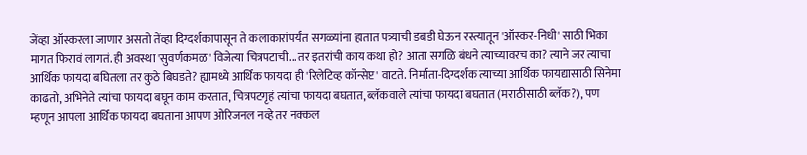जेंव्हा ऑस्करला जाणार असतो तेंव्हा दिग्दर्शकापासून ते कलाकारांपर्यंत सगळ्यांना हातात पत्र्याची डबडी घेऊन रस्त्यातून 'ऑस्कर-निधी' साठी भिका मागत फिरावं लागतं. ही अवस्था 'सुवर्णकमळ' विजेत्या चित्रपटाची...तर इतरांची काय कथा हो? आता सगळि बंधने त्याच्यावरच का? त्याने जर त्याचा आर्थिक फायदा बघितला तर कुठे बिघडते? ह्यामध्ये आर्थिक फायदा ही 'रिलेटिव्ह कॉन्सेप्ट' वाटते. निर्माता-दिग्दर्शक त्याच्या आर्थिक फायद्यासाठी सिनेमा काढतो, अभिनेते त्यांचा फायदा बघून काम करतात, चित्रपटगृहं त्यांचा फायदा बघतात, ब्लॅकवाले त्यांचा फायदा बघतात (मराठीसाठी ब्लॅक?), पण म्हणून आपला आर्थिक फायदा बघताना आपण ओरिजनल नव्हे तर नक्कल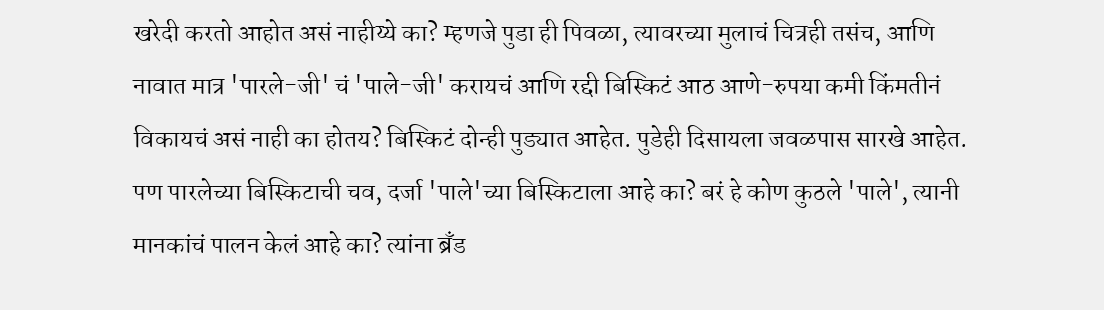खरेदी करतो आहोत असं नाहीय्ये का? म्हणजे पुडा ही पिवळा, त्यावरच्या मुलाचं चित्रही तसंच, आणि नावात मात्र 'पारले-जी' चं 'पाले-जी' करायचं आणि रद्दी बिस्किटं आठ आणे-रुपया कमी किंमतीनं विकायचं असं नाही का होतय? बिस्किटं दोन्ही पुड्यात आहेत. पुडेही दिसायला जवळपास सारखे आहेत. पण पारलेच्या बिस्किटाची चव, दर्जा 'पाले'च्या बिस्किटाला आहे का? बरं हे कोण कुठले 'पाले', त्यानी मानकांचं पालन केलं आहे का? त्यांना ब्रँड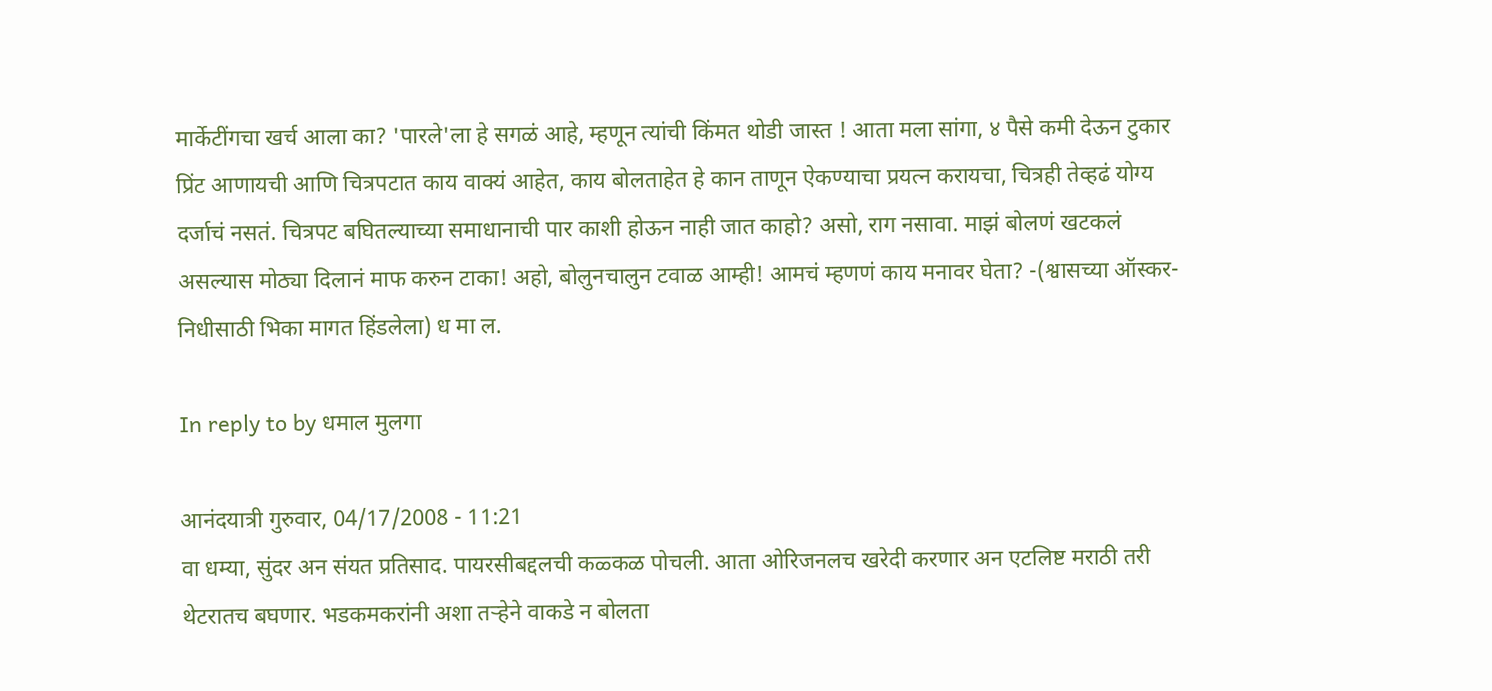मार्केटींगचा खर्च आला का? 'पारले'ला हे सगळं आहे, म्हणून त्यांची किंमत थोडी जास्त ! आता मला सांगा, ४ पैसे कमी देऊन टुकार प्रिंट आणायची आणि चित्रपटात काय वाक्यं आहेत, काय बोलताहेत हे कान ताणून ऐकण्याचा प्रयत्न करायचा, चित्रही तेव्हढं योग्य दर्जाचं नसतं. चित्रपट बघितल्याच्या समाधानाची पार काशी होऊन नाही जात काहो? असो, राग नसावा. माझं बोलणं खटकलं असल्यास मोठ्या दिलानं माफ करुन टाका! अहो, बोलुनचालुन टवाळ आम्ही! आमचं म्हणणं काय मनावर घेता? -(श्वासच्या ऑस्कर-निधीसाठी भिका मागत हिंडलेला) ध मा ल.

In reply to by धमाल मुलगा

आनंदयात्री गुरुवार, 04/17/2008 - 11:21
वा धम्या, सुंदर अन संयत प्रतिसाद. पायरसीबद्दलची कळ्कळ पोचली. आता ओरिजनलच खरेदी करणार अन एटलिष्ट मराठी तरी थेटरातच बघणार. भडकमकरांनी अशा तर्‍हेने वाकडे न बोलता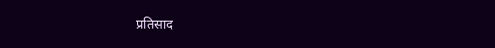प्रतिसाद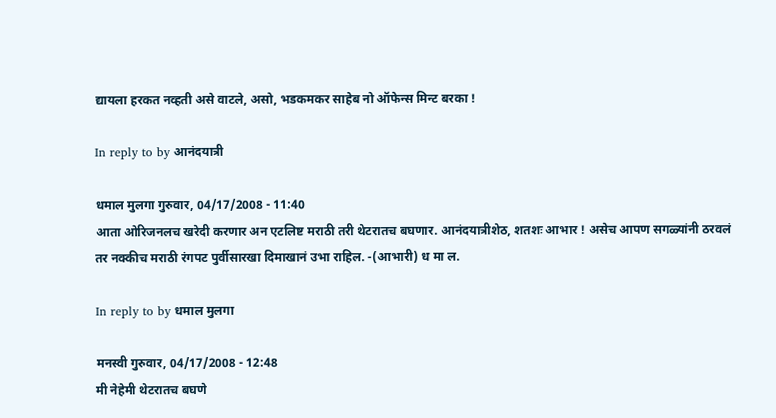द्यायला हरकत नव्हती असे वाटले, असो, भडकमकर साहेब नो ऑफेन्स मिन्ट बरका !

In reply to by आनंदयात्री

धमाल मुलगा गुरुवार, 04/17/2008 - 11:40
आता ओरिजनलच खरेदी करणार अन एटलिष्ट मराठी तरी थेटरातच बघणार. आनंदयात्रीशेठ, शतशः आभार ! असेच आपण सगळ्यांनी ठरवलं तर नक्कीच मराठी रंगपट पुर्वीसारखा दिमाखानं उभा राहिल. -(आभारी) ध मा ल.

In reply to by धमाल मुलगा

मनस्वी गुरुवार, 04/17/2008 - 12:48
मी नेहेमी थेटरातच बघणे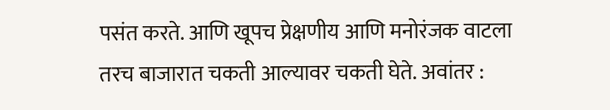पसंत करते. आणि खूपच प्रेक्षणीय आणि मनोरंजक वाटला तरच बाजारात चकती आल्यावर चकती घेते. अवांतर :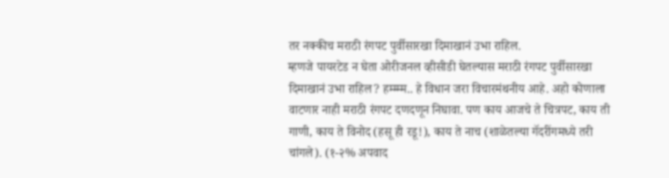तर नक्कीच मराठी रंगपट पुर्वीसारखा दिमाखानं उभा राहिल.
म्हणजे पायरटेड न घेता ओरीजनल व्हीसीडी घेतल्यास मराठी रंगपट पुर्वीसारखा दिमाखानं उभा राहिल? हम्म्म्म.. हे विधान जरा विचारमंथनीय आहे. अहो कोणाला वाटणार नाही मराठी रंगपट दणदणून निघावा. पण काय आजचे ते चित्रपट, काय ती गाणी, काय ते विनोद (हसू ही रडू!), काय ते नाच (शाळेतल्या गॅदरींगमध्ये तरी चांगले). (१-२% अपवाद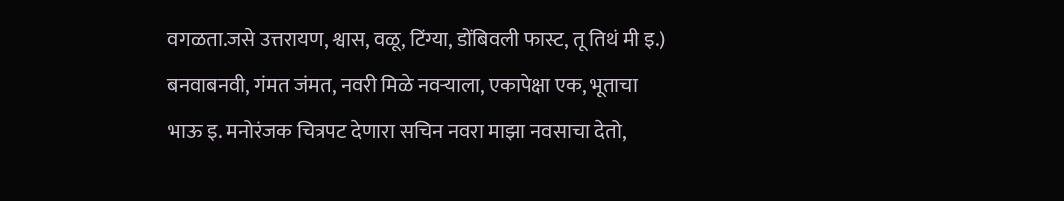वगळता.जसे उत्तरायण, श्वास, वळू, टिंग्या, डोंबिवली फास्ट, तू तिथं मी इ.) बनवाबनवी, गंमत जंमत, नवरी मिळे नवर्‍याला, एकापेक्षा एक, भूताचा भाऊ इ. मनोरंजक चित्रपट देणारा सचिन नवरा माझा नवसाचा देतो,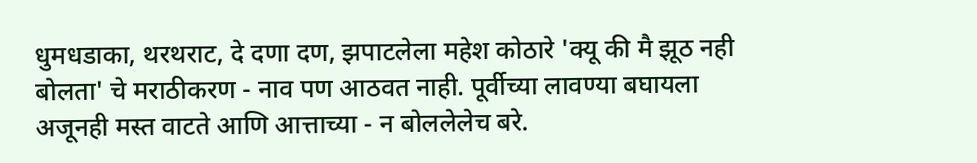धुमधडाका, थरथराट, दे दणा दण, झपाटलेला महेश कोठारे 'क्यू की मै झूठ नही बोलता' चे मराठीकरण - नाव पण आठवत नाही. पूर्वीच्या लावण्या बघायला अजूनही मस्त वाटते आणि आत्ताच्या - न बोललेलेच बरे.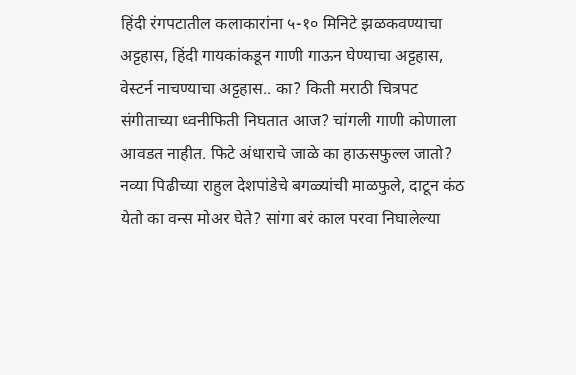हिंदी रंगपटातील कलाकारांना ५-१० मिनिटे झळकवण्याचा अट्टहास, हिंदी गायकांकडून गाणी गाऊन घेण्याचा अट्टहास, वेस्टर्न नाचण्याचा अट्टहास.. का? किती मराठी चित्रपट संगीताच्या ध्वनीफिती निघतात आज? चांगली गाणी कोणाला आवडत नाहीत. फिटे अंधाराचे जाळे का हाऊसफुल्ल जातो? नव्या पिढीच्या राहुल देशपांडेचे बगळ्यांची माळफुले, दाटून कंठ येतो का वन्स मोअर घेते? सांगा बरं काल परवा निघालेल्या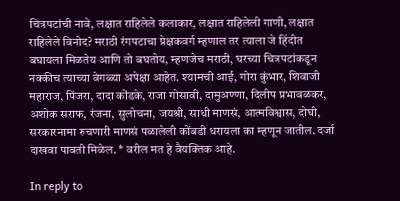चित्रपटांची नावे, लक्षात राहिलेले कलाकार, लक्षात राहिलेली गाणी, लक्षात राहिलेले विनोद? मराठी रंगपटाचा प्रेक्षकवर्ग म्हणाल तर त्याला जे हिंदीत बघायला मिळतेय आणि तो बघतोय, म्हणजेच मराठी, घरच्या चित्रपटांकडून नक्कीच त्याच्या वेगळ्या अपेक्षा आहेत. श्यामची आई, गोरा कुंभार, शिवाजी महाराज, पिंजरा, दादा कोंडके, राजा गोसावी, दामुअण्णा, दिलीप प्रभावळकर, अशोक सराफ, रंजना, सुलोचना, जयश्री, साधी माणसं, आत्मविश्वास, दोघी, सरकारनामा रुचणारी माणसं पळालेली कोंबडी धरायला का म्हणून जातील. दर्जा दाखवा पावती मिळेल. * वरील मत हे वैयक्तिक आहे.

In reply to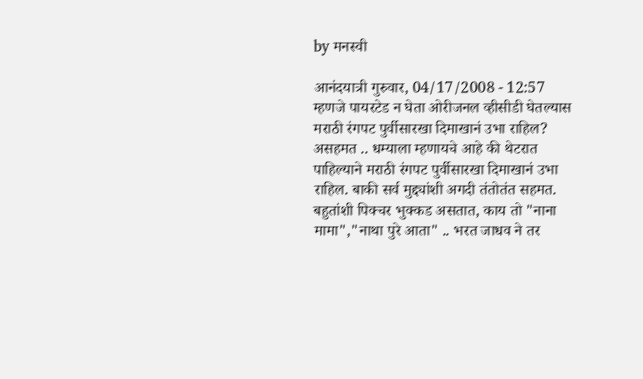by मनस्वी

आनंदयात्री गुरुवार, 04/17/2008 - 12:57
म्हणजे पायरटेड न घेता ओरीजनल व्हीसीडी घेतल्यास मराठी रंगपट पुर्वीसारखा दिमाखानं उभा राहिल? असहमत .. धम्याला म्हणायचे आहे की थेटरात पाहिल्याने मराठी रंगपट पुर्वीसारखा दिमाखानं उभा राहिल. बाकी सर्व मुद्द्यांशी अगदी तंतोतंत सहमत. बहुतांशी पिक्चर भुक्कड असतात, काय तो "नाना मामा","नाथा पुरे आता" .. भरत जाधव ने तर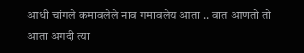आधी चांगले कमावलेले नाव गमावलेय आता .. वात आणतो तो आता अगदी त्या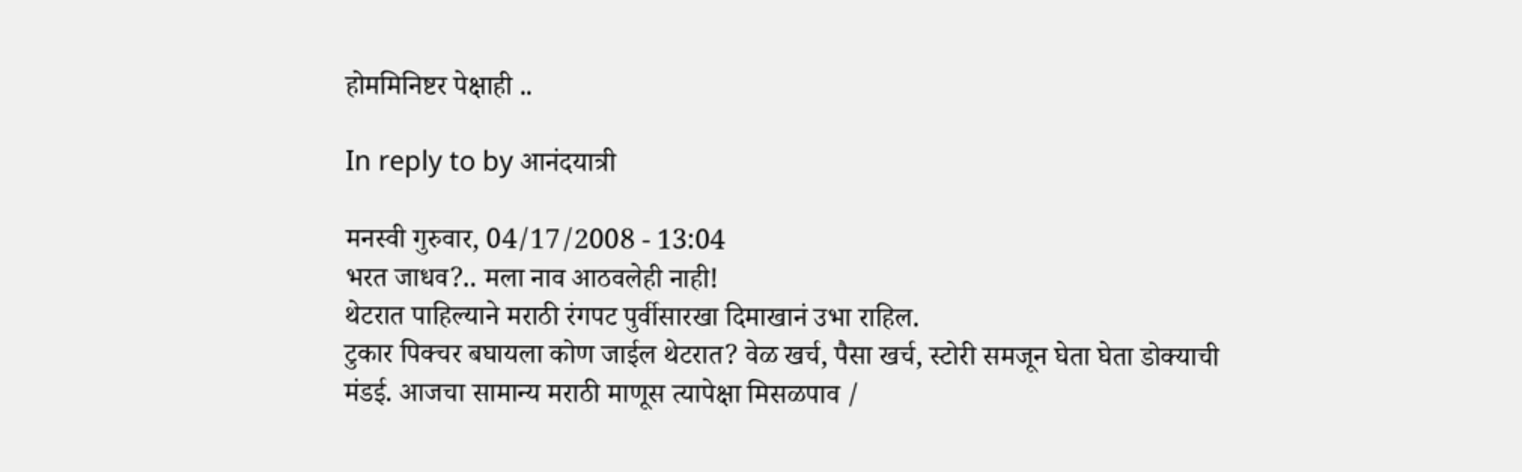होममिनिष्टर पेक्षाही ..

In reply to by आनंदयात्री

मनस्वी गुरुवार, 04/17/2008 - 13:04
भरत जाधव?.. मला नाव आठवलेही नाही!
थेटरात पाहिल्याने मराठी रंगपट पुर्वीसारखा दिमाखानं उभा राहिल.
टुकार पिक्चर बघायला कोण जाईल थेटरात? वेळ खर्च, पैसा खर्च, स्टोरी समजून घेता घेता डोक्याची मंडई. आजचा सामान्य मराठी माणूस त्यापेक्षा मिसळपाव /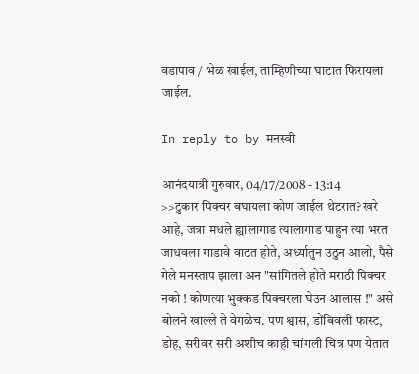वडापाव / भेळ खाईल, ताम्हिणीच्या घाटात फिरायला जाईल.

In reply to by मनस्वी

आनंदयात्री गुरुवार, 04/17/2008 - 13:14
>>टुकार पिक्चर बघायला कोण जाईल थेटरात? खरे आहे, जत्रा मधले ह्यालागाड त्यालागाड पाहुन त्या भरत जाधवला गाडावे वाटत होते, अर्ध्यातुन उठुन आलो, पैसे गेले मनस्ताप झाला अन "सांगितले होते मराठी पिक्चर नको ! कोणत्या भुक्कड पिक्चरला घेउन आलास !" असे बोलने खाल्ले ते वेगळेच. पण श्वास, डोंबिवली फास्ट, डोह, सरीवर सरी अशीच काही चांगली चित्र पण येतात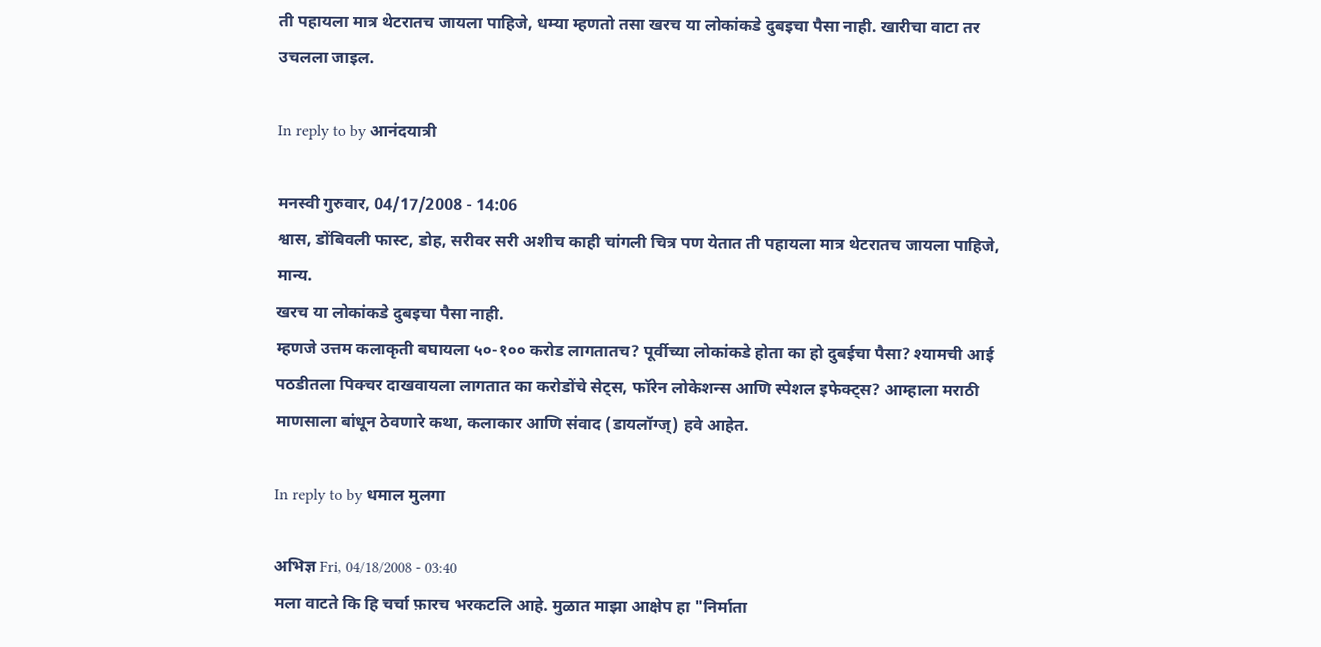ती पहायला मात्र थेटरातच जायला पाहिजे, धम्या म्हणतो तसा खरच या लोकांकडे दुबइचा पैसा नाही. खारीचा वाटा तर उचलला जाइल.

In reply to by आनंदयात्री

मनस्वी गुरुवार, 04/17/2008 - 14:06
श्वास, डोंबिवली फास्ट, डोह, सरीवर सरी अशीच काही चांगली चित्र पण येतात ती पहायला मात्र थेटरातच जायला पाहिजे,
मान्य.
खरच या लोकांकडे दुबइचा पैसा नाही.
म्हणजे उत्तम कलाकृती बघायला ५०-१०० करोड लागतातच? पूर्वीच्या लोकांकडे होता का हो दुबईचा पैसा? श्यामची आई पठडीतला पिक्चर दाखवायला लागतात का करोडोंचे सेट्स, फॉरेन लोकेशन्स आणि स्पेशल इफेक्ट्स? आम्हाला मराठी माणसाला बांधून ठेवणारे कथा, कलाकार आणि संवाद (डायलॉग्ज्) हवे आहेत.

In reply to by धमाल मुलगा

अभिज्ञ Fri, 04/18/2008 - 03:40
मला वाटते कि हि चर्चा फ़ारच भरकटलि आहे. मुळात माझा आक्षेप हा "निर्माता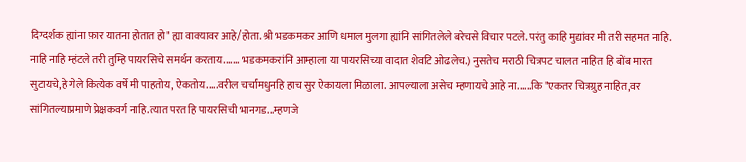दिग्दर्शक ह्यांना फ़ार यातना होतात हो" ह्या वाक्यावर आहे/होता. श्री भडकमकर आणि धमाल मुलगा ह्यांनि सांगितलेले बरेचसे विचार पटले. परंतु काहि मुद्यांवर मी तरी सहमत नाहि. नाहि नाहि म्हंटले तरी तुम्हि पायरसिचे समर्थन करताय....... भडकमकरांनि आम्हाला या पायरसिच्या वादात शेवटि ओढलेच.) नुसतेच मराठी चित्रपट चालत नाहित हि बोंब मारत सुटायचे,हे गेले कित्येक वर्षे मी पाहतोय, ऐकतोय.....वरील चर्चांमधुनहि हाच सुर ऐकायला मिळाला. आपल्याला असेच म्हणायचे आहे ना......कि "एकतर चित्रग्रुह नाहित,वर सांगितल्याप्रमाणे प्रेक्षकवर्ग नाहि.त्यात परत हि पायरसिची भानगड...म्हणजे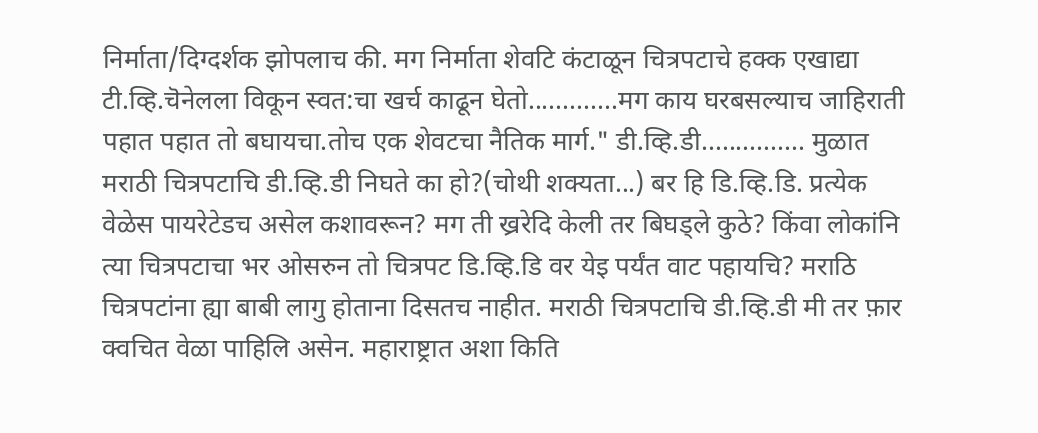निर्माता/दिग्दर्शक झोपलाच की. मग निर्माता शेवटि कंटाळून चित्रपटाचे हक्क एखाद्या टी.व्हि.चॆनेलला विकून स्वत:चा खर्च काढून घेतो.............मग काय घरबसल्याच जाहिराती पहात पहात तो बघायचा.तोच एक शेवटचा नैतिक मार्ग." डी.व्हि.डी............... मुळात मराठी चित्रपटाचि डी.व्हि.डी निघते का हो?(चोथी शक्यता...) बर हि डि.व्हि.डि. प्रत्येक वेळेस पायरेटेडच असेल कशावरून? मग ती ख्ररेदि केली तर बिघड्ले कुठे? किंवा लोकांनि त्या चित्रपटाचा भर ओसरुन तो चित्रपट डि.व्हि.डि वर येइ पर्यंत वाट पहायचि? मराठि चित्रपटांना ह्या बाबी लागु होताना दिसतच नाहीत. मराठी चित्रपटाचि डी.व्हि.डी मी तर फ़ार क्वचित वेळा पाहिलि असेन. महाराष्ट्रात अशा किति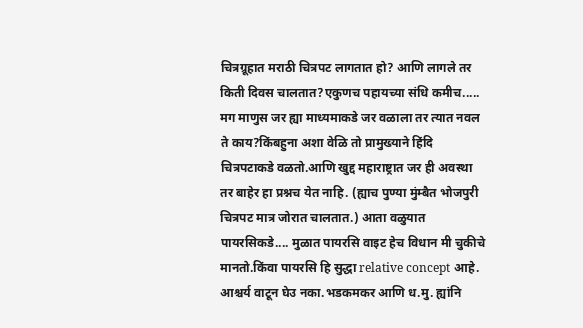चित्रग्रूहात मराठी चित्रपट लागतात हो? आणि लागले तर किती दिवस चालतात?एकुणच पहायच्या संधि कमीच..... मग माणुस जर ह्या माध्यमाकडे जर वळाला तर त्यात नवल ते काय?किंबहुना अशा वेळि तो प्रामुख्याने हिंदि चित्रपटाकडे वळतो.आणि खुद्द महाराष्ट्रात जर ही अवस्था तर बाहेर हा प्रश्नच येत नाहि. (ह्याच पुण्या मुंम्बैत भोजपुरी चित्रपट मात्र जोरात चालतात.) आता वळुयात पायरसिकडे.... मुळात पायरसि वाइट हेच विधान मी चुकीचे मानतो.किंवा पायरसि हि सुद्धा relative concept आहे. आश्चर्य वाटून घेउ नका.भडकमकर आणि ध.मु. ह्यांनि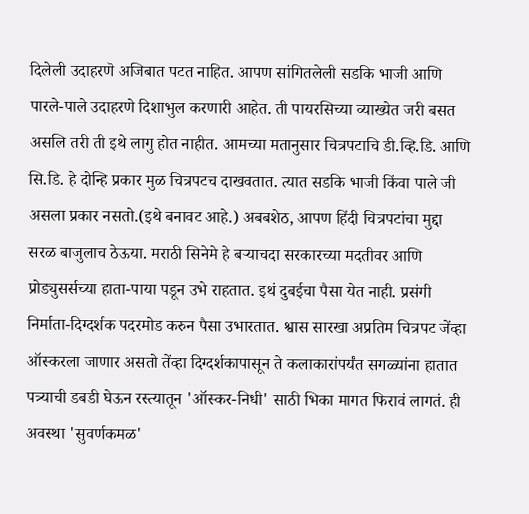दिलेली उदाहरणॆ अजिबात पटत नाहित. आपण सांगितलेली सडकि भाजी आणि पारले-पाले उदाहरणे दिशाभुल करणारी आहेत. ती पायरसिच्या व्याख्येत जरी बसत असलि तरी ती इथे लागु होत नाहीत. आमच्या मतानुसार चित्रपटाचि डी.व्हि.डि. आणि सि.डि. हे दोन्हि प्रकार मुळ चित्रपटच दाखवतात. त्यात सडकि भाजी किंवा पाले जी असला प्रकार नसतो.(इथे बनावट आहे.) अबबशेठ, आपण हिंदी चित्रपटांचा मुद्दा सरळ बाजुलाच ठेऊया. मराठी सिनेमे हे बर्‍याचदा सरकारच्या मदतीवर आणि प्रोड्युसर्सच्या हाता-पाया पडून उभे राहतात. इथं दुबईचा पैसा येत नाही. प्रसंगी निर्माता-दिग्दर्शक पदरमोड करुन पैसा उभारतात. श्वास सारखा अप्रतिम चित्रपट जेंव्हा ऑस्करला जाणार असतो तेंव्हा दिग्दर्शकापासून ते कलाकारांपर्यंत सगळ्यांना हातात पत्र्याची डबडी घेऊन रस्त्यातून 'ऑस्कर-निधी' साठी भिका मागत फिरावं लागतं. ही अवस्था 'सुवर्णकमळ'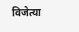विजेत्या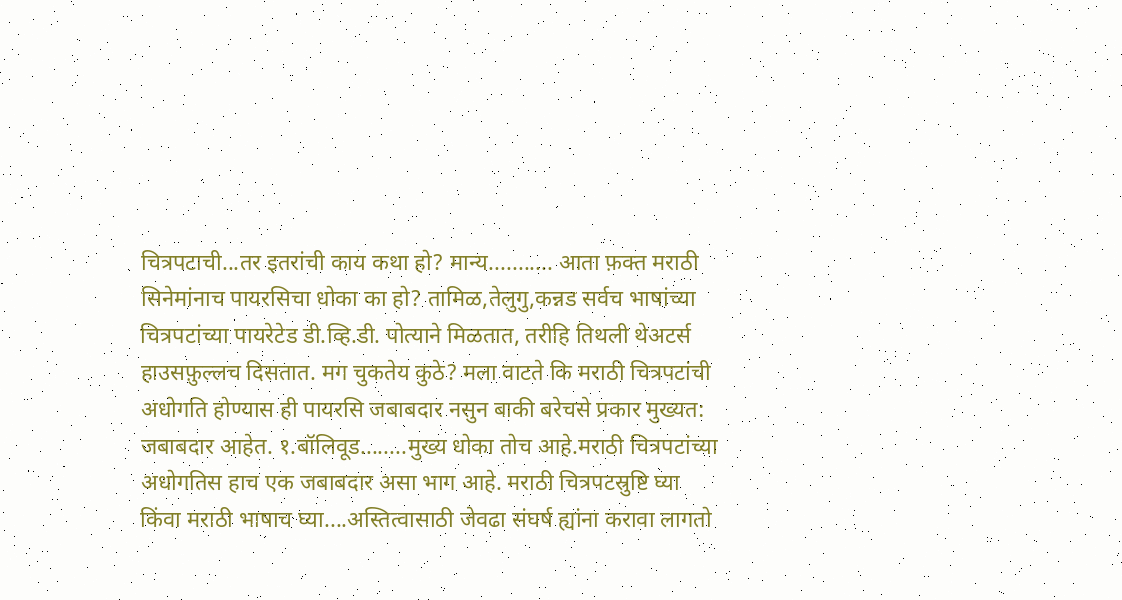चित्रपटाची...तर इतरांची काय कथा हो? मान्य........... आता फ़क्त मराठी सिनेमांनाच पायरसिचा धोका का हो? तामिळ,तेलुगु,कन्नड सर्वच भाषांच्या चित्रपटांच्या पायरेटेड डी.व्हि.डी. पोत्याने मिळतात, तरीहि तिथली थेअटर्स हाउसफ़ुल्लच दिसतात. मग चुकतेय कुठे? मला वाटते कि मराठी चित्रपटांची अधोगति होण्यास ही पायरसि जबाबदार नसुन बाकी बरेचसे प्रकार मुख्यत: जबाबदार आहेत. १.बॉलिवूड........मुख्य धोका तोच आहे.मराठी चित्रपटांच्या अधोगतिस हाच एक जबाबदार असा भाग आहे. मराठी चित्रपटस्रुष्टि घ्या किंवा मराठी भाषाच घ्या....अस्तित्वासाठी जेवढा संघर्ष ह्यांना करावा लागतो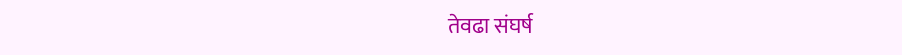तेवढा संघर्ष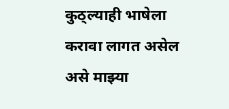कुठ्ल्याही भाषेला करावा लागत असेल असे माझ्या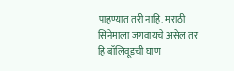पाहण्यात तरी नाहि. मराठी सिनेमाला जगवायचे असेल तर हि बॉलिवूडची घाण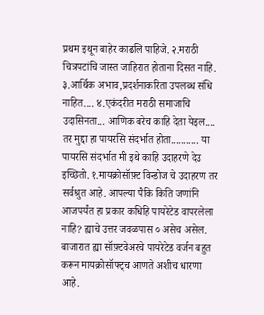प्रथम इथून बाहेर काढलि पाहिजे. २.मराठी चित्रपटांचि जास्त जाहिरात होताना दिसत नाहि. ३.आर्थिक अभाव,प्रदर्शनाकरिता उपलब्ध संधि नाहित.... ४.एकंदरीत मराठी समाजाचि उदासिनता... आणिक बरेच काहि देता येइल.... तर मुद्दा हा पायरसि संदर्भात होता........... या पायरसि संदर्भात मी इथे काहि उदाहरणे देउ इच्छितो. १.मायक्रोसॉफ़्ट विन्डोज चे उदाहरण तर सर्वश्रुत आहे. आपल्या पैकि किति जणांनि आजपर्यंत हा प्रकार कधिहि पायरेटेड वापरलेला नाहि? ह्याचे उत्तर जवळपास ० असेच असेल. बाजारात ह्या सॉफ़्टवेअरचे पायरेटेड वर्जन बहुत करून मायक्रोसॉफ्ट्च आणते अशीच धारणा आहे.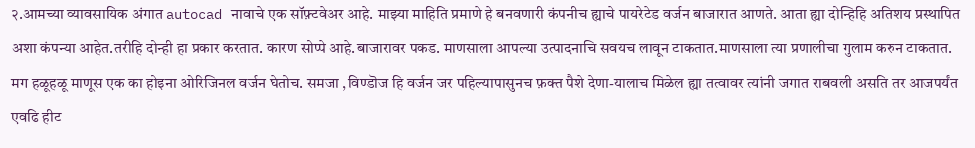२.आमच्या व्यावसायिक अंगात autocad नावाचे एक सॉफ़्टवेअर आहे. माझ्या माहिति प्रमाणे हे बनवणारी कंपनीच ह्याचे पायरेटेड वर्जन बाजारात आणते. आता ह्या दोन्हिहि अतिशय प्रस्थापित अशा कंपन्या आहेत.तरीहि दोन्ही हा प्रकार करतात. कारण सोप्पे आहे.बाजारावर पकड. माणसाला आपल्या उत्पादनाचि सवयच लावून टाकतात.माणसाला त्या प्रणालीचा गुलाम करुन टाकतात. मग हळूहळू माणूस एक का होइना ओरिजिनल वर्जन घेतोच. समजा ,विण्डॊज हि वर्जन जर पहिल्यापासुनच फ़क्त पैशे देणा-यालाच मिळेल ह्या तत्वावर त्यांनी जगात राबवली असति तर आजपर्यंत एवढि हीट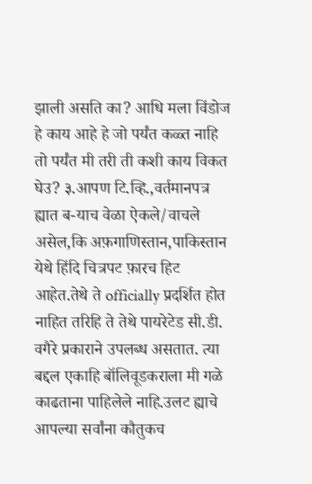झाली असति का? आधि मला विंडोज हे काय आहे हे जो पर्यंत कळ्त नाहि तो पर्यंत मी तरी ती कशी काय विकत घेउ? ३.आपण टि.व्हि.,वर्तमानपत्र ह्यात ब-याच वेळा ऐकले/वाचले असेल,कि अफ़गाणिस्तान,पाकिस्तान येथे हिंदि चित्रपट फ़ारच हिट आहेत.तेथे ते officially प्रदर्शित होत नाहित तरिहि ते तेथे पायरेटेड सी.डी. वगैरे प्रकाराने उपलब्ध असतात. त्या बद्दल एकाहि बॉलिवूडकराला मी गळे काढताना पाहिलेले नाहि.उलट ह्याचे आपल्या सर्वांना कौतुकच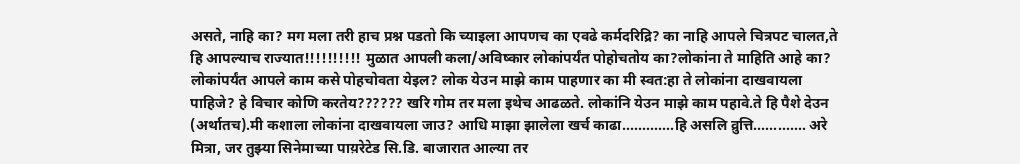असते, नाहि का? मग मला तरी हाच प्रश्न पडतो कि च्याइला आपणच का एवढे कर्मदरिद्रि? का नाहि आपले चित्रपट चालत,ते हि आपल्याच राज्यात!!!!!!!!!! मुळात आपली कला/अविष्कार लोकांपर्यंत पोहोचतोय का?लोकांना ते माहिति आहे का? लोकांपर्यंत आपले काम कसे पोहचोवता येइल? लोक येउन माझे काम पाहणार का मी स्वत:हा ते लोकांना दाखवायला पाहिजे? हे विचार कोणि करतेय?????? खरि गोम तर मला इथेच आढळते. लोकांनि येउन माझे काम पहावे.ते हि पैशे देउन (अर्थातच).मी कशाला लोकांना दाखवायला जाउ? आधि माझा झालेला खर्च काढा.............हि असलि व्रुत्ति............. अरे मित्रा, जर तुझ्या सिनेमाच्या पाय़रेटेड सि.डि. बाजारात आल्या तर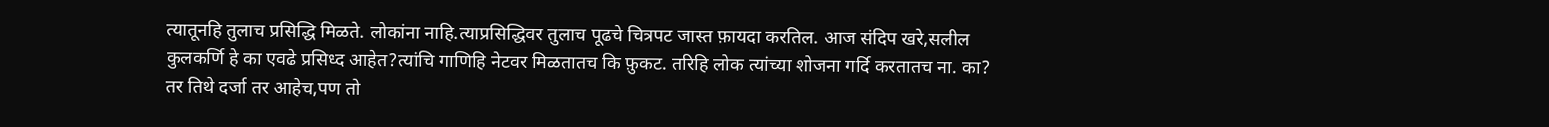त्यातूनहि तुलाच प्रसिद्धि मिळते. लोकांना नाहि.त्याप्रसिद्धिवर तुलाच पूढचे चित्रपट जास्त फ़ायदा करतिल. आज संदिप खरे,सलील कुलकर्णि हे का एवढे प्रसिध्द आहेत?त्यांचि गाणिहि नेटवर मिळतातच कि फ़ुकट. तरिहि लोक त्यांच्या शोजना गर्दि करतातच ना. का? तर तिथे दर्जा तर आहेच,पण तो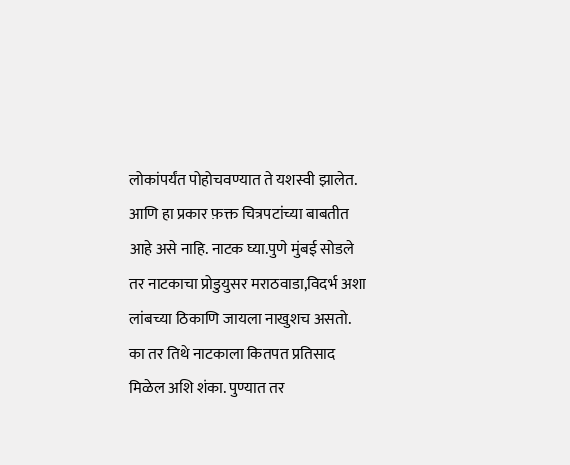लोकांपर्यंत पोहोचवण्यात ते यशस्वी झालेत. आणि हा प्रकार फ़क्त चित्रपटांच्या बाबतीत आहे असे नाहि. नाटक घ्या.पुणे मुंबई सोडले तर नाटकाचा प्रोडुयुसर मराठवाडा,विदर्भ अशा लांबच्या ठिकाणि जायला नाखुशच असतो. का तर तिथे नाटकाला कितपत प्रतिसाद मिळेल अशि शंका. पुण्यात तर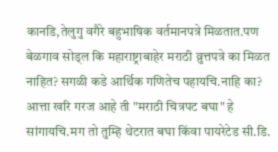कानडि,तेलुगु वगैरे बहुभाषिक वर्तमानपत्रे मिळतात.पण बेळगाव सोड्ल कि महाराष्ट्राबाहेर मराठी व्रुत्तपत्रे का मिळत नाहित? सगळी कडे आर्थिक गणितेच पहायचि.नाहि का? आत्ता खरि गरज आहे ती "मराठी चित्रपट बघा" हे सांगायचि.मग तो तुम्हि थेटरात बघा किंवा पायरेटेड सी.डि.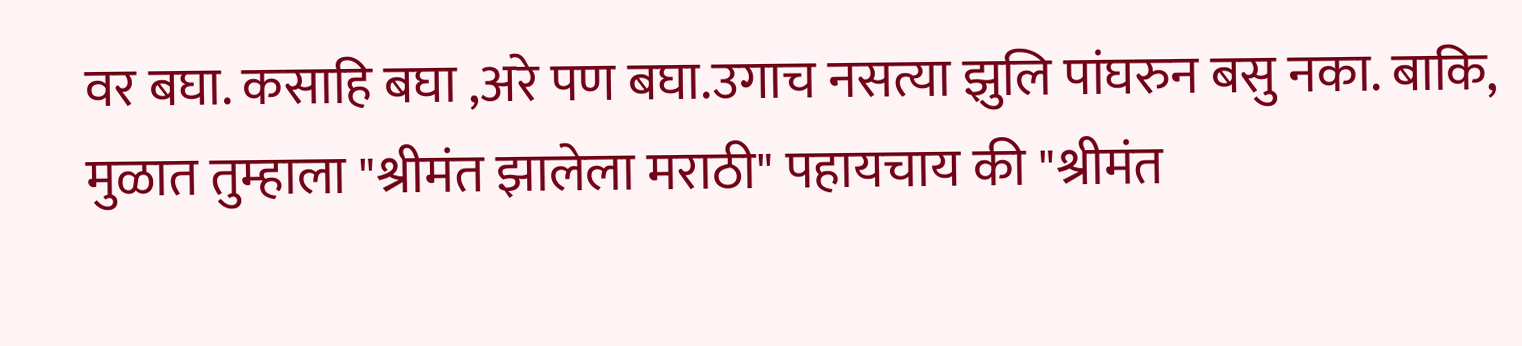वर बघा. कसाहि बघा ,अरे पण बघा.उगाच नसत्या झुलि पांघरुन बसु नका. बाकि, मुळात तुम्हाला "श्रीमंत झालेला मराठी" पहायचाय की "श्रीमंत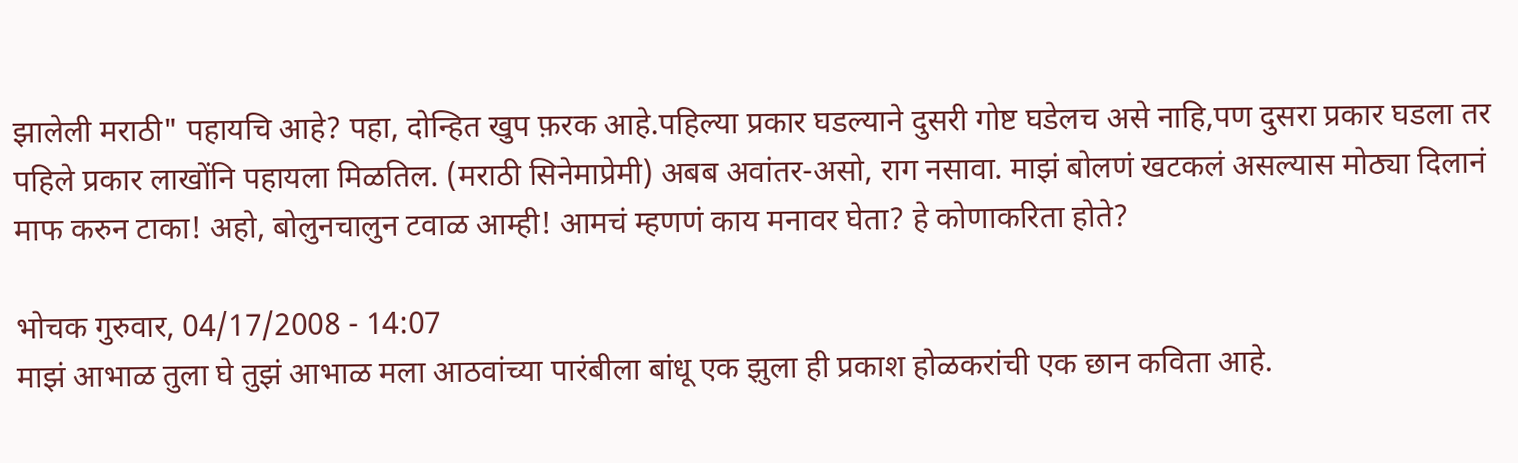झालेली मराठी" पहायचि आहे? पहा, दोन्हित खुप फ़रक आहे.पहिल्या प्रकार घडल्याने दुसरी गोष्ट घडेलच असे नाहि,पण दुसरा प्रकार घडला तर पहिले प्रकार लाखोंनि पहायला मिळतिल. (मराठी सिनेमाप्रेमी) अबब अवांतर-असो, राग नसावा. माझं बोलणं खटकलं असल्यास मोठ्या दिलानं माफ करुन टाका! अहो, बोलुनचालुन टवाळ आम्ही! आमचं म्हणणं काय मनावर घेता? हे कोणाकरिता होते?

भोचक गुरुवार, 04/17/2008 - 14:07
माझं आभाळ तुला घे तुझं आभाळ मला आठवांच्या पारंबीला बांधू एक झुला ही प्रकाश होळकरांची एक छान कविता आहे.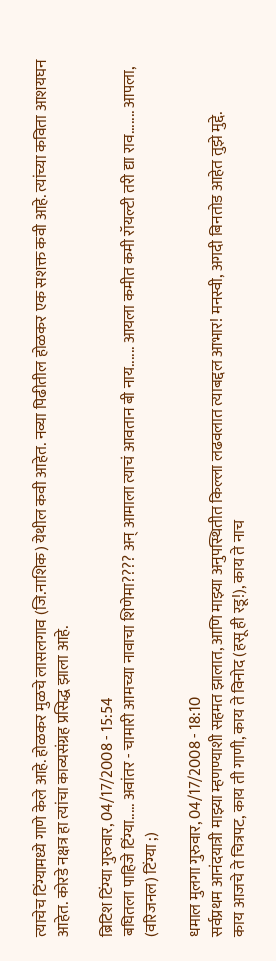त्याचेच टिंग्यामध्ये गाणे केले आहे. होळकर मुळचे लासलगाव (जि.नाशिक) येथील कवी आहेत. नव्या पिढीतील होळकर एक सशक्त कवी आहे. त्यांच्या कविता आशयघन आहेत. कोरडे नक्षत्र हा त्यांचा काव्यसंग्रह प्रसिद्ध झाला आहे.

ब्रिटिश टिंग्या गुरुवार, 04/17/2008 - 15:54
बघितला पाहिजे टिंग्या..... अवांतर - चामारी आमच्या नावाचा शिणेमा???? अन् आमाला त्याचं आवतान बी नाय...... आयला कमीत कमी रॉयल्टी तरी द्या राव....... आपला, (वरिजनल) टिंग्या ;)

धमाल मुलगा गुरुवार, 04/17/2008 - 18:10
सर्वप्रथम आनंदयात्री माझ्या म्हणण्याशी सहमत झालात, आणि माझ्या अनुपस्थितीत किल्ला लढवलात त्याबद्दल आभार! मनस्वी, अगदी बिनतोड आहेत तुझे मुद्दे.
काय आजचे ते चित्रपट, काय ती गाणी, काय ते विनोद (हसू ही रडू!), काय ते नाच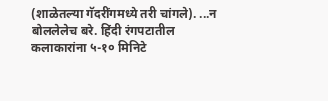(शाळेतल्या गॅदरींगमध्ये तरी चांगले). ...न बोललेलेच बरे. हिंदी रंगपटातील कलाकारांना ५-१० मिनिटे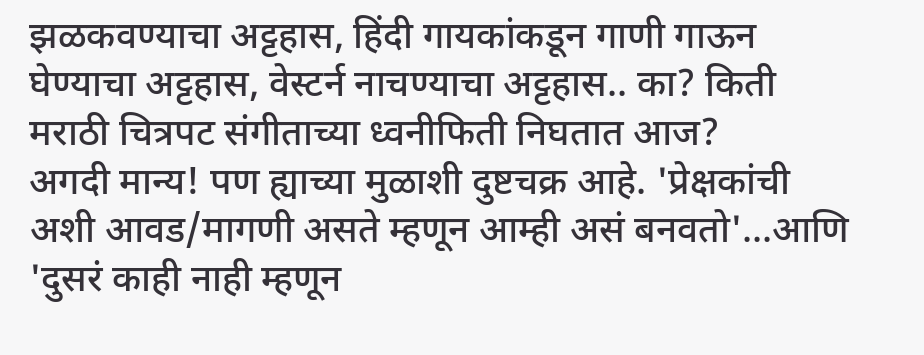झळकवण्याचा अट्टहास, हिंदी गायकांकडून गाणी गाऊन घेण्याचा अट्टहास, वेस्टर्न नाचण्याचा अट्टहास.. का? किती मराठी चित्रपट संगीताच्या ध्वनीफिती निघतात आज?
अगदी मान्य! पण ह्याच्या मुळाशी दुष्टचक्र आहे. 'प्रेक्षकांची अशी आवड/मागणी असते म्हणून आम्ही असं बनवतो'...आणि 'दुसरं काही नाही म्हणून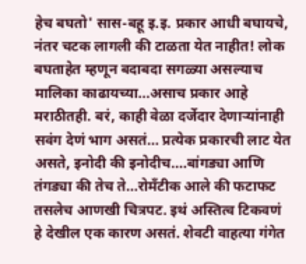हेच बघतो' सास-बहू इ.इ. प्रकार आधी बघायचे, नंतर चटक लागली की टाळता येत नाहीत! लोक बघताहेत म्हणून बदाबदा सगळ्या असल्याच मालिका काढायच्या...असाच प्रकार आहे मराठीतही. बरं, काही वेळा दर्जेदार देणार्‍यांनाही सवंग देणं भाग असतं... प्रत्येक प्रकारची लाट येत असते, इनोदी की इनोदीच....बांगड्या आणि तंगड्या की तेच ते...रोमँटीक आले की फटाफट तसलेच आणखी चित्रपट. इथं अस्तित्व टिकवणं हे देखील एक कारण असतं. शेवटी वाहत्या गंगेत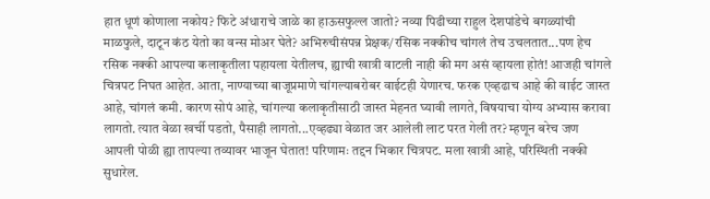हात धूणं कोणाला नकोय? फिटे अंधाराचे जाळे का हाऊसफुल्ल जातो? नव्या पिढीच्या राहुल देशपांडेचे बगळ्यांची माळफुले, दाटून कंठ येतो का वन्स मोअर घेते? अभिरुचीसंपन्न प्रेक्षक/रसिक नक्कीच चांगलं तेच उचलतात...पण हेच रसिक नक्की आपल्या कलाकृतीला पहायला येतीलच, ह्याची खात्री वाटली नाही की मग असं व्हायला होतं! आजही चांगले चित्रपट निघत आहेत. आता, नाण्याच्या बाजूप्रमाणे चांगल्याबरोबर वाईटही येणारच. फरक एव्हढाच आहे की वाईट जास्त आहे, चांगलं कमी. कारण सोपं आहे, चांगल्या कलाकृतीसाठी जास्त मेहनत घ्यावी लागते, विषयाचा योग्य अभ्यास करावा लागतो. त्यात वेळा खर्ची पडतो, पैसाही लागतो...एव्हढ्या वेळात जर आलेली लाट परत गेली तर? म्हणून बरेच जण आपली पोळी ह्या तापल्या तव्यावर भाजून घेतात! परिणामः तद्दन भिकार चित्रपट. मला खात्री आहे, परिस्थिती नक्की सुधारेल.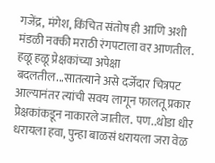गजेंद्र, मंगेश, किंचित संतोष ही आणि अशी मंडळी नक्की मराठी रंगपटाला वर आणतील. हळू हळू प्रेक्षकांच्या अपेक्षा बदलतील...सातत्याने असे दर्जेदार चित्रपट आल्यानंतर त्यांची सवय लागून फालतू प्रकार प्रेक्षकांकडून नाकारले जातील. पण..थोडा धीर धरायला हवा, पुन्हा बाळसं धरायला जरा वेळ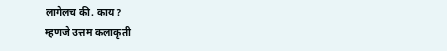लागेलच की. काय?
म्हणजे उत्तम कलाकृती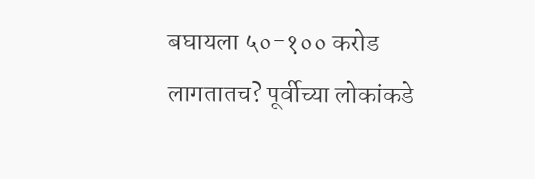बघायला ५०-१०० करोड लागतातच? पूर्वीच्या लोकांकडे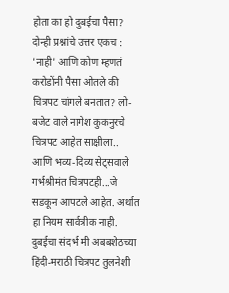होता का हो दुबईचा पैसा?
दोन्ही प्रश्नांचे उत्तर एकच : 'नाही' आणि कोण म्हणतं करोडोंनी पैसा ओतले की चित्रपट चांगले बनतात? लो-बजेट वाले नागेश कुकनुरचे चित्रपट आहेत साक्षीला.. आणि भव्य-दिव्य सेट्सवाले गर्भश्रीमंत चित्रपटही...जे सडकून आपटले आहेत. अर्थात हा नियम सार्वत्रीक नाही. दुबईचा संदर्भ मी अबबशेठच्या हिंदी-मराठी चित्रपट तुलनेशी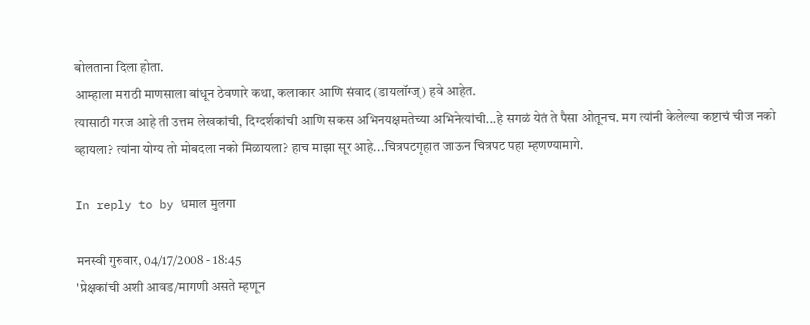बोलताना दिला होता.
आम्हाला मराठी माणसाला बांधून ठेवणारे कथा, कलाकार आणि संवाद (डायलॉग्ज्) हवे आहेत.
त्यासाठी गरज आहे ती उत्तम लेखकांची, दिग्दर्शकांची आणि सकस अभिनयक्षमतेच्या अभिनेत्यांची...हे सगळं येतं ते पैसा ओतूनच. मग त्यांनी केलेल्या कष्टाचं चीज नको व्हायला? त्यांना योग्य तो मोबदला नको मिळायला? हाच माझा सूर आहे...चित्रपटगृहात जाऊन चित्रपट पहा म्हणण्यामागे.

In reply to by धमाल मुलगा

मनस्वी गुरुवार, 04/17/2008 - 18:45
'प्रेक्षकांची अशी आवड/मागणी असते म्हणून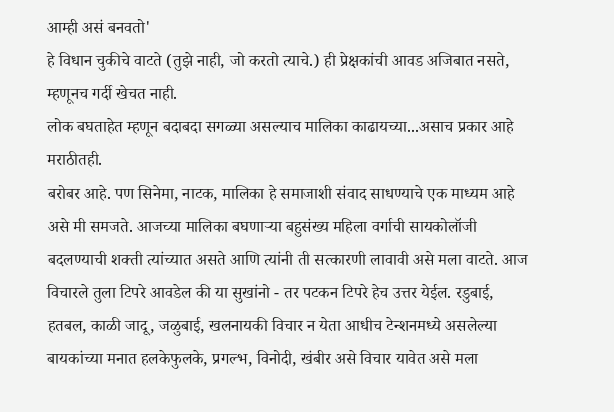आम्ही असं बनवतो'
हे विधान चुकीचे वाटते (तुझे नाही, जो करतो त्याचे.) ही प्रेक्षकांची आवड अजिबात नसते, म्हणूनच गर्दी खेचत नाही.
लोक बघताहेत म्हणून बदाबदा सगळ्या असल्याच मालिका काढायच्या...असाच प्रकार आहे मराठीतही.
बरोबर आहे. पण सिनेमा, नाटक, मालिका हे समाजाशी संवाद साधण्याचे एक माध्यम आहे असे मी समजते. आजच्या मालिका बघणार्‍या बहुसंख्य महिला वर्गाची सायकोलॉजी बदलण्याची शक्ती त्यांच्यात असते आणि त्यांनी ती सत्कारणी लावावी असे मला वाटते. आज विचारले तुला टिपरे आवडेल की या सुखांनो - तर पटकन टिपरे हेच उत्तर येईल. रडुबाई, हतबल, काळी जादू, जळुबाई, खलनायकी विचार न येता आधीच टेन्शनमध्ये असलेल्या बायकांच्या मनात हलकेफुलके, प्रगल्भ, विनोदी, खंबीर असे विचार यावेत असे मला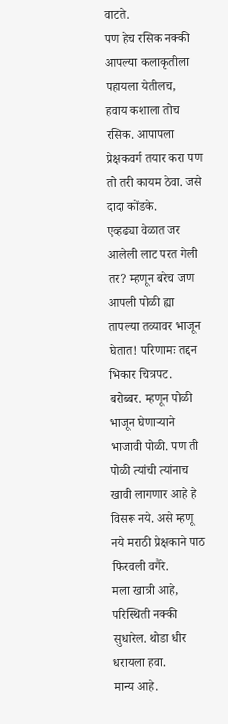वाटते.
पण हेच रसिक नक्की आपल्या कलाकृतीला पहायला येतीलच,
हवाय कशाला तोच रसिक. आपापला प्रेक्षकवर्ग तयार करा पण तो तरी कायम ठेवा. जसे दादा कोंडके.
एव्हढ्या वेळात जर आलेली लाट परत गेली तर? म्हणून बरेच जण आपली पोळी ह्या तापल्या तव्यावर भाजून घेतात! परिणामः तद्दन भिकार चित्रपट.
बरोब्बर. म्हणून पोळी भाजून घेणार्‍याने भाजावी पोळी. पण ती पोळी त्यांची त्यांनाच खावी लागणार आहे हे विसरू नये. असे म्हणू नये मराठी प्रेक्षकाने पाठ फिरवली वगैरे.
मला खात्री आहे, परिस्थिती नक्की सुधारेल. थोडा धीर धरायला हवा.
मान्य आहे.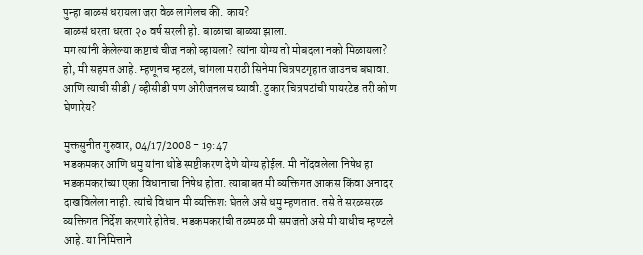पुन्हा बाळसं धरायला जरा वेळ लागेलच की. काय?
बाळसं धरता धरता २० वर्ष सरली हो. बाळाचा बाळ्या झाला.
मग त्यांनी केलेल्या कष्टाचं चीज नको व्हायला? त्यांना योग्य तो मोबदला नको मिळायला?
हो, मी सहमत आहे. म्हणूनच म्हटलं, चांगला मराठी सिनेमा चित्रपटगृहात जाउनच बघावा. आणि त्याची सीडी / व्हीसीडी पण ओरीजनलच घ्यावी. टुकार चित्रपटांची पायरटेड तरी कोण घेणारेय?

मुक्तसुनीत गुरुवार, 04/17/2008 - 19:47
भडकमकर आणि धमु यांना थोडे स्पष्टीकरण देणे योग्य होईल. मी नोंदवलेला निषेध हा भडकमकरांच्या एका विधानाचा निषेध होता. त्याबाबत मी व्यक्तिगत आकस किंवा अनादर दाखविलेला नाही. त्यांचे विधान मी व्यक्तिशः घेतले असे धमु म्हणतात. तसे ते सरळसरळ व्यक्तिगत निर्देश करणारे होतेच. भडकमकरांची तळमळ मी समजतो असे मी याधीच म्हण्टले आहे. या निमित्ताने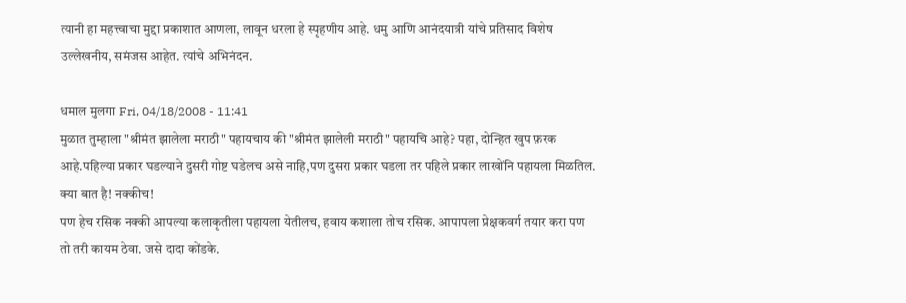त्यानी हा महत्त्वाचा मुद्दा प्रकाशात आणला, लावून धरला हे स्पृहणीय आहे. धमु आणि आनंदयात्री यांचे प्रतिसाद विशेष उल्लेखनीय, समंजस आहेत. त्यांचे अभिनंदन.

धमाल मुलगा Fri, 04/18/2008 - 11:41
मुळात तुम्हाला "श्रीमंत झालेला मराठी" पहायचाय की "श्रीमंत झालेली मराठी" पहायचि आहे? पहा, दोन्हित खुप फ़रक आहे.पहिल्या प्रकार घडल्याने दुसरी गोष्ट घडेलच असे नाहि,पण दुसरा प्रकार घडला तर पहिले प्रकार लाखोंनि पहायला मिळतिल.
क्या बात है! नक्कीच!
पण हेच रसिक नक्की आपल्या कलाकृतीला पहायला येतीलच, हवाय कशाला तोच रसिक. आपापला प्रेक्षकवर्ग तयार करा पण तो तरी कायम ठेवा. जसे दादा कोंडके.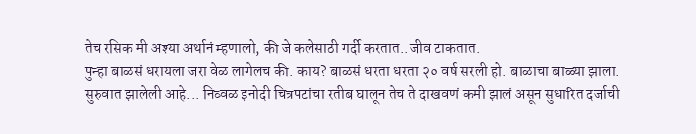तेच रसिक मी अश्या अर्थानं म्हणालो, की जे कलेसाठी गर्दी करतात..जीव टाकतात.
पुन्हा बाळसं धरायला जरा वेळ लागेलच की. काय? बाळसं धरता धरता २० वर्ष सरली हो. बाळाचा बाळ्या झाला.
सुरुवात झालेली आहे... निव्वळ इनोदी चित्रपटांचा रतीब घालून तेच ते दाखवणं कमी झालं असून सुधारित दर्जाची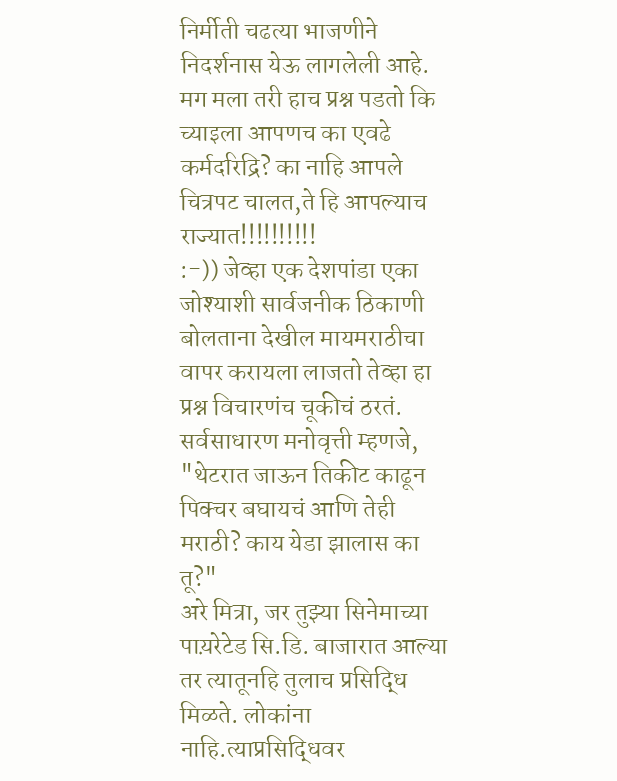निर्मीती चढत्या भाजणीने निदर्शनास येऊ लागलेली आहे.
मग मला तरी हाच प्रश्न पडतो कि च्याइला आपणच का एवढे कर्मदरिद्रि? का नाहि आपले चित्रपट चालत,ते हि आपल्याच राज्यात!!!!!!!!!!
:-)) जेव्हा एक देशपांडा एका जोश्याशी सार्वजनीक ठिकाणी बोलताना देखील मायमराठीचा वापर करायला लाजतो तेव्हा हा प्रश्न विचारणंच चूकीचं ठरतं. सर्वसाधारण मनोवृत्ती म्हणजे, "थेटरात जाऊन तिकीट काढून पिक्चर बघायचं आणि तेही मराठी? काय येडा झालास का तू?"
अरे मित्रा, जर तुझ्या सिनेमाच्या पाय़रेटेड सि.डि. बाजारात आल्या तर त्यातूनहि तुलाच प्रसिद्धि मिळते. लोकांना नाहि.त्याप्रसिद्धिवर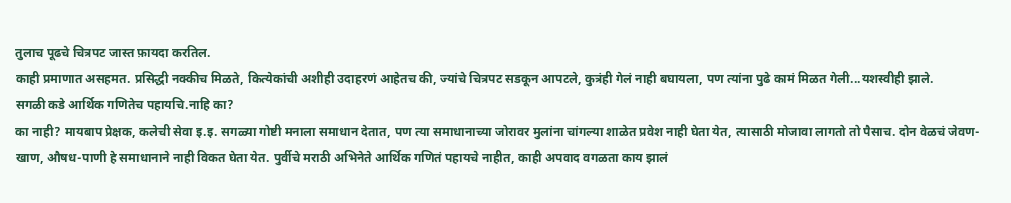तुलाच पूढचे चित्रपट जास्त फ़ायदा करतिल.
काही प्रमाणात असहमत. प्रसिद्धी नक्कीच मिळते, कित्येकांची अशीही उदाहरणं आहेतच की, ज्यांचे चित्रपट सडकून आपटले, कुत्रंही गेलं नाही बघायला, पण त्यांना पुढे कामं मिळत गेली...यशस्वीही झाले.
सगळी कडे आर्थिक गणितेच पहायचि.नाहि का?
का नाही? मायबाप प्रेक्षक, कलेची सेवा इ.इ. सगळ्या गोष्टी मनाला समाधान देतात, पण त्या समाधानाच्या जोरावर मुलांना चांगल्या शाळेत प्रवेश नाही घेता येत, त्यासाठी मोजावा लागतो तो पैसाच. दोन वेळचं जेवण-खाण, औषध-पाणी हे समाधानाने नाही विकत घेता येत. पुर्वीचे मराठी अभिनेते आर्थिक गणितं पहायचे नाहीत, काही अपवाद वगळता काय झालं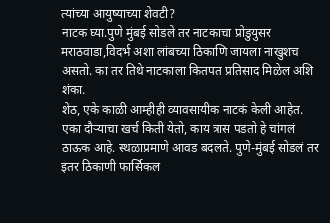त्यांच्या आयुष्याच्या शेवटी?
नाटक घ्या.पुणे मुंबई सोडले तर नाटकाचा प्रोडुयुसर मराठवाडा,विदर्भ अशा लांबच्या ठिकाणि जायला नाखुशच असतो. का तर तिथे नाटकाला कितपत प्रतिसाद मिळेल अशि शंका.
शेठ, एके काळी आम्हीही व्यावसायीक नाटकं केली आहेत. एका दौर्‍याचा खर्च किती येतो, काय त्रास पडतो हे चांगलं ठाऊक आहे. स्थळाप्रमाणे आवड बदलते. पुणे-मुंबई सोडलं तर इतर ठिकाणी फार्सिकल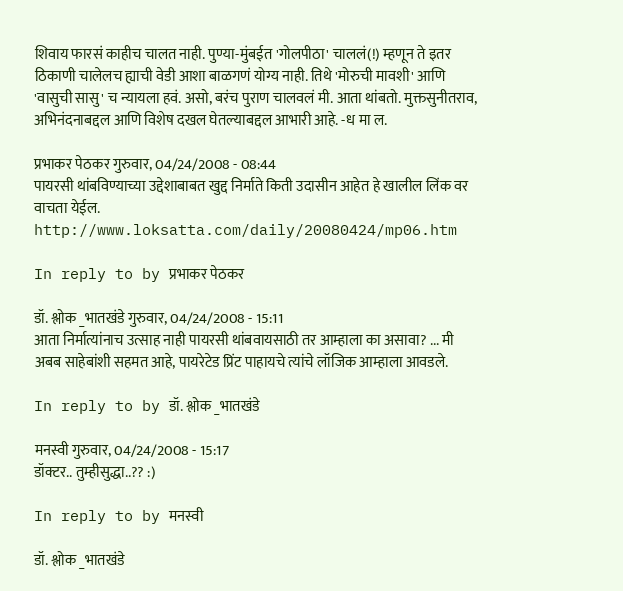शिवाय फारसं काहीच चालत नाही. पुण्या-मुंबईत 'गोलपीठा' चाललं(!) म्हणून ते इतर ठिकाणी चालेलच ह्याची वेडी आशा बाळगणं योग्य नाही. तिथे 'मोरुची मावशी' आणि 'वासुची सासु' च न्यायला हवं. असो, बरंच पुराण चालवलं मी. आता थांबतो. मुक्तसुनीतराव, अभिनंदनाबद्दल आणि विशेष दखल घेतल्याबद्दल आभारी आहे. -ध मा ल.

प्रभाकर पेठकर गुरुवार, 04/24/2008 - 08:44
पायरसी थांबविण्याच्या उद्देशाबाबत खुद्द निर्माते किती उदासीन आहेत हे खालील लिंक वर वाचता येईल. http://www.loksatta.com/daily/20080424/mp06.htm

In reply to by प्रभाकर पेठकर

डॉ. श्लोक _भातखंडे गुरुवार, 04/24/2008 - 15:11
आता निर्मात्यांनाच उत्साह नाही पायरसी थांबवायसाठी तर आम्हाला का असावा? ... मी अबब साहेबांशी सहमत आहे, पायरेटेड प्रिंट पाहायचे त्यांचे लॉजिक आम्हाला आवडले.

In reply to by डॉ. श्लोक _भातखंडे

मनस्वी गुरुवार, 04/24/2008 - 15:17
डॉक्टर.. तुम्हीसुद्धा..?? :)

In reply to by मनस्वी

डॉ. श्लोक _भातखंडे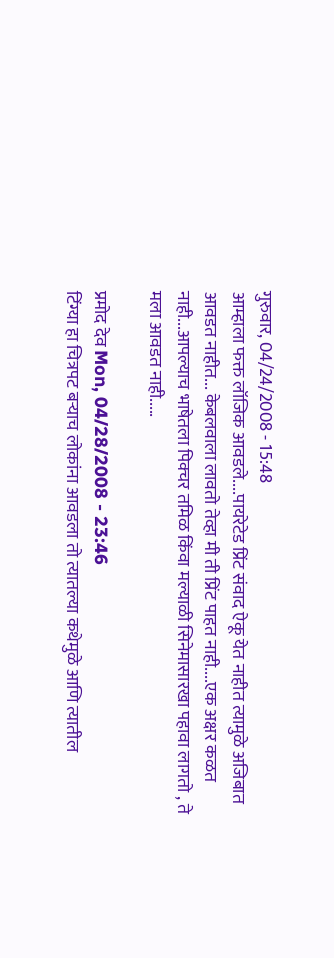गुरुवार, 04/24/2008 - 15:48
आम्हाला फक्त लॉजिक आवडले....पायरेटेड प्रिंट संवाद ऐकू येत नाहीत त्यामुळे अजिबात आवडत नाहीत... केबलवाला लावतो तेव्हा मी ती प्रिंट पाहत नाही....एक अक्षर कळत नाही...आपल्याच भाषेतला पिक्चर तमिळ किंवा मल्याळी सिनेमासारखा पहावा लागतो , ते मला आवडत नाही.....

प्रमोद देव Mon, 04/28/2008 - 23:46
टिंग्या हा चित्रपट बर्‍याच लोकांना आवडला तो त्यातल्या कथेमुळे आणि त्यातील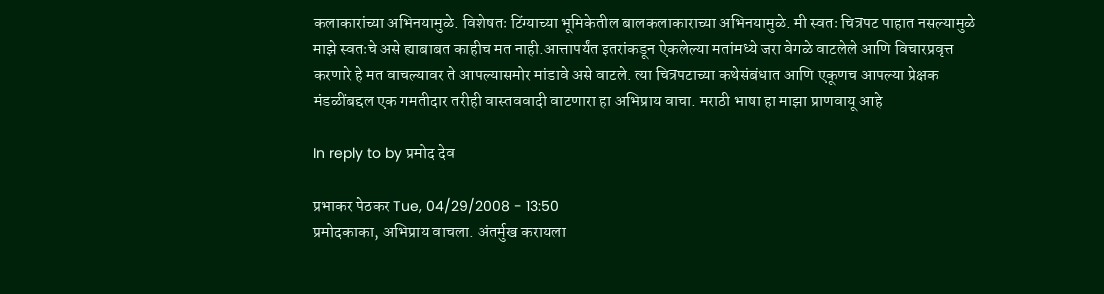कलाकारांच्या अभिनयामुळे. विशेषतः टिंग्याच्या भूमिकेतील बालकलाकाराच्या अभिनयामुळे. मी स्वतः चित्रपट पाहात नसल्यामुळे माझे स्वतःचे असे ह्याबाबत काहीच मत नाही.आत्तापर्यंत इतरांकडून ऐकलेल्या मतांमध्ये जरा वेगळे वाटलेले आणि विचारप्रवृत्त करणारे हे मत वाचल्यावर ते आपल्यासमोर मांडावे असे वाटले. त्या चित्रपटाच्या कथेसंबंधात आणि एकूणच आपल्या प्रेक्षक मंडळींबद्दल एक गमतीदार तरीही वास्तववादी वाटणारा हा अभिप्राय वाचा. मराठी भाषा हा माझा प्राणवायू आहे

In reply to by प्रमोद देव

प्रभाकर पेठकर Tue, 04/29/2008 - 13:50
प्रमोदकाका, अभिप्राय वाचला. अंतर्मुख करायला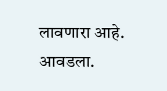लावणारा आहे. आवडला.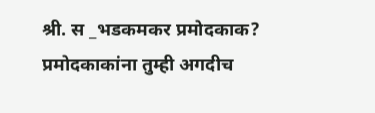श्री. स _भडकमकर प्रमोदकाक? प्रमोदकाकांना तुम्ही अगदीच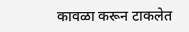कावळा करून टाकलेत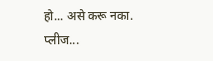हो... असे करू नका. प्लीज...